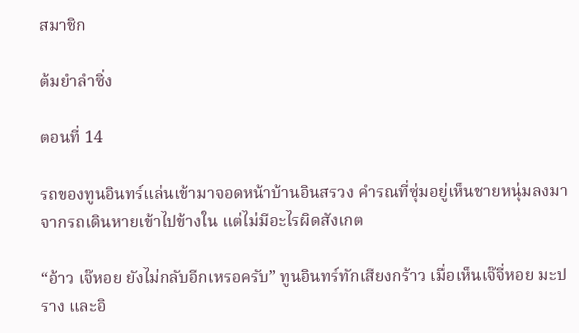สมาชิก

ต้มยำลำซิ่ง

ตอนที่ 14

รถของทูนอินทร์แล่นเข้ามาจอดหน้าบ้านอินสรวง คำรณที่ซุ่มอยู่เห็นชายหนุ่มลงมาจากรถเดินหายเข้าไปข้างใน แต่ไม่มีอะไรผิดสังเกต

“อ้าว เจ๊หอย ยังไม่กลับอีกเหรอครับ” ทูนอินทร์ทักเสียงกร้าว เมื่อเห็นเจ๊จี่หอย มะปราง และอิ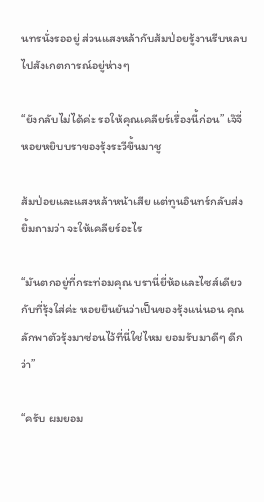นทรนั่งรออยู่ ส่วนแสงหล้ากับส้มป่อยรู้งานรีบหลบไปสังเกตการณ์อยู่ห่างๆ

“ยังกลับไม่ได้ค่ะ รอให้คุณเคลียร์เรื่องนี้ก่อน” เจ๊จี่หอยหยิบบราของรุ้งระวีขึ้นมาชู

ส้มป่อยและแสงหล้าหน้าเสีย แต่ทูนอินทร์กลับส่งยิ้มถามว่า จะให้เคลียร์อะไร

“มันตกอยู่ที่กระท่อมคุณ บรานี่ยี่ห้อและไซส์เดียวกับที่รุ้งใส่ค่ะ หอยยืนยันว่าเป็นของรุ้งแน่นอน คุณลักพาตัวรุ้งมาซ่อนไว้ที่นี่ใช่ไหม ยอมรับมาดีๆ ดีกว่า”

“ครับ ผมยอม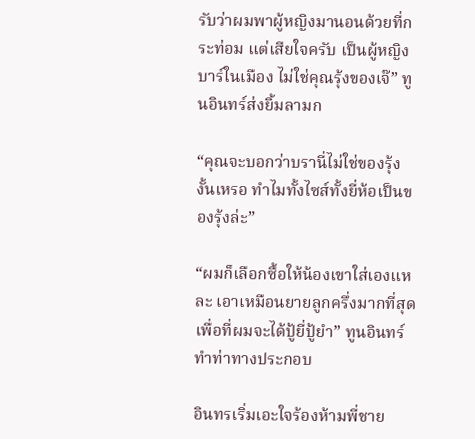รับว่าผมพาผู้หญิงมานอนด้วยที่กระท่อม แต่เสียใจครับ เป็นผู้หญิงบาร์ในเมือง ไม่ใช่คุณรุ้งของเจ๊” ทูนอินทร์ส่งยิ้มลามก

“คุณจะบอกว่าบรานี่ไม่ใช่ของรุ้งงั้นเหรอ ทำไมทั้งไซส์ทั้งยี่ห้อเป็นของรุ้งล่ะ”

“ผมก็เลือกซื้อให้น้องเขาใส่เองแหละ เอาเหมือนยายลูกครึ่งมากที่สุด เพื่อที่ผมจะได้ปู้ยี่ปู้ยำ” ทูนอินทร์ทำท่าทางประกอบ

อินทรเริ่มเอะใจร้องห้ามพี่ชาย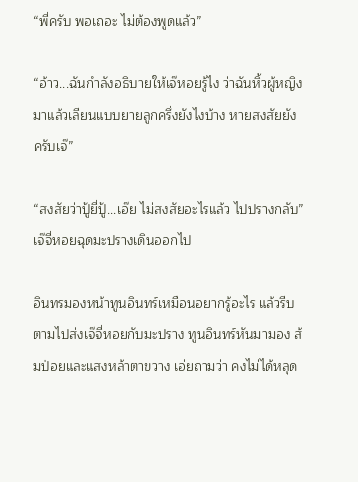“พี่ครับ พอเถอะ ไม่ต้องพูดแล้ว”

“อ้าว...ฉันกำลังอธิบายให้เจ๊หอยรู้ไง ว่าฉันหิ้วผู้หญิงมาแล้วเลียนแบบยายลูกครึ่งยังไงบ้าง หายสงสัยยังครับเจ๊”

“สงสัยว่าปู้ยี่ปู้...เอ๊ย ไม่สงสัยอะไรแล้ว ไปปรางกลับ” เจ๊จี่หอยฉุดมะปรางเดินออกไป

อินทรมองหน้าทูนอินทร์เหมือนอยากรู้อะไร แล้วรีบตามไปส่งเจ๊จี่หอยกับมะปราง ทูนอินทร์หันมามอง ส้มป่อยและแสงหล้าตาขวาง เอ่ยถามว่า คงไม่ได้หลุด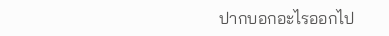ปากบอกอะไรออกไป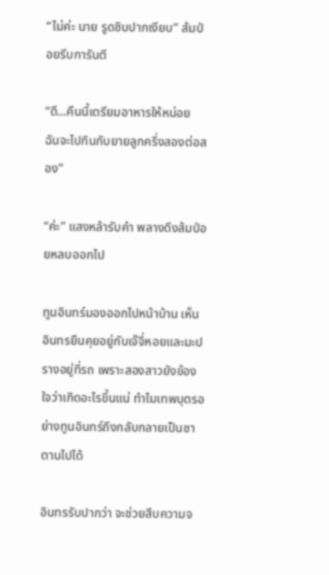“ไม่ค่ะ นาย รูดซิบปากเงียบ” ส้มป่อยรีบการันตี

“ดี...คืนนี้เตรียมอาหารให้หน่อย ฉันจะไปกินกับยายลูกครึ่งสองต่อสอง”

“ค่ะ” แสงหล้ารับคำ พลางดึงส้มป่อยหลบออกไป

ทูนอินทร์มองออกไปหน้าบ้าน เห็นอินทรยืนคุยอยู่กับเจ๊จี่หอยและมะปรางอยู่ที่รถ เพราะสองสาวยังข้องใจว่าเกิดอะไรขึ้นแน่ ทำไมเทพบุตรอย่างทูนอินทร์ถึงกลับกลายเป็นซาตานไปได้

อินทรรับปากว่า จะช่วยสืบความจ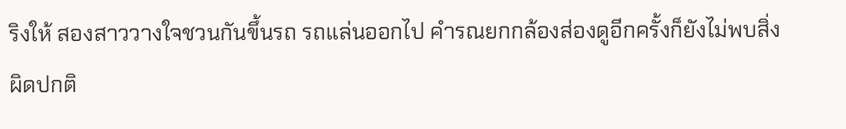ริงให้ สองสาววางใจชวนกันขึ้นรถ รถแล่นออกไป คำรณยกกล้องส่องดูอีกครั้งก็ยังไม่พบสิ่งผิดปกติ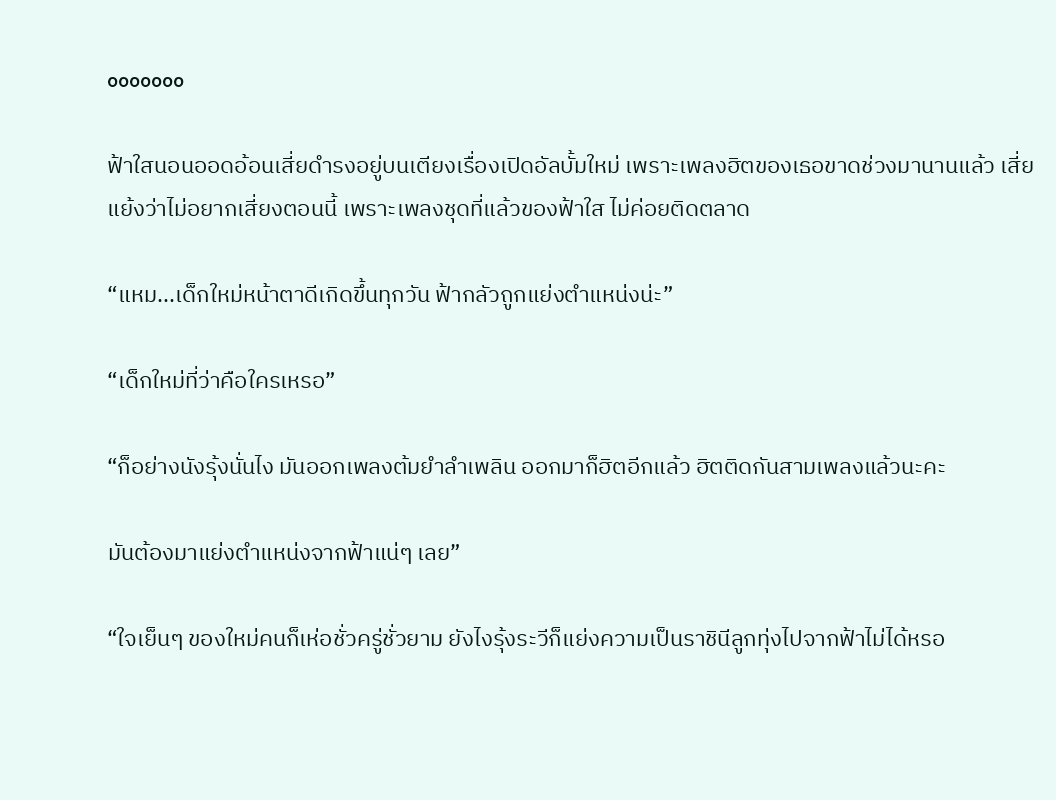ooooooo

ฟ้าใสนอนออดอ้อนเสี่ยดำรงอยู่บนเตียงเรื่องเปิดอัลบั้มใหม่ เพราะเพลงฮิตของเธอขาดช่วงมานานแล้ว เสี่ยแย้งว่าไม่อยากเสี่ยงตอนนี้ เพราะเพลงชุดที่แล้วของฟ้าใส ไม่ค่อยติดตลาด

“แหม...เด็กใหม่หน้าตาดีเกิดขึ้นทุกวัน ฟ้ากลัวถูกแย่งตำแหน่งน่ะ”

“เด็กใหม่ที่ว่าคือใครเหรอ”

“ก็อย่างนังรุ้งนั่นไง มันออกเพลงต้มยำลำเพลิน ออกมาก็ฮิตอีกแล้ว ฮิตติดกันสามเพลงแล้วนะคะ

มันต้องมาแย่งตำแหน่งจากฟ้าแน่ๆ เลย”

“ใจเย็นๆ ของใหม่คนก็เห่อชั่วครู่ชั่วยาม ยังไงรุ้งระวีก็แย่งความเป็นราชินีลูกทุ่งไปจากฟ้าไม่ได้หรอ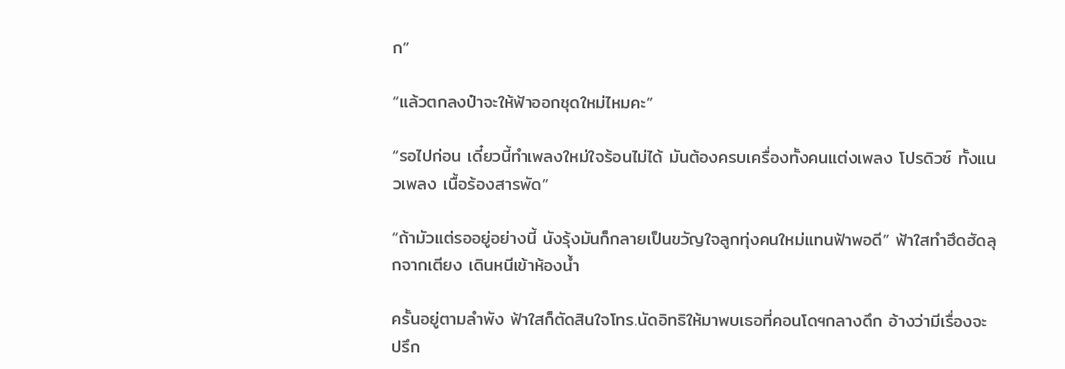ก”

“แล้วตกลงป๋าจะให้ฟ้าออกชุดใหม่ไหมคะ”

“รอไปก่อน เดี๋ยวนี้ทำเพลงใหม่ใจร้อนไม่ได้ มันต้องครบเครื่องทั้งคนแต่งเพลง โปรดิวซ์ ทั้งแนวเพลง เนื้อร้องสารพัด”

“ถ้ามัวแต่รออยู่อย่างนี้ นังรุ้งมันก็กลายเป็นขวัญใจลูกทุ่งคนใหม่แทนฟ้าพอดี” ฟ้าใสทำฮึดฮัดลุกจากเตียง เดินหนีเข้าห้องน้ำ

ครั้นอยู่ตามลำพัง ฟ้าใสก็ตัดสินใจโทร.นัดอิทธิให้มาพบเธอที่คอนโดฯกลางดึก อ้างว่ามีเรื่องจะปรึก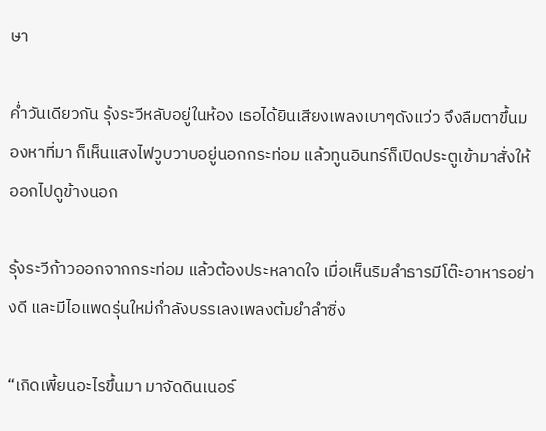ษา

ค่ำวันเดียวกัน รุ้งระวีหลับอยู่ในห้อง เธอได้ยินเสียงเพลงเบาๆดังแว่ว จึงลืมตาขึ้นมองหาที่มา ก็เห็นแสงไฟวูบวาบอยู่นอกกระท่อม แล้วทูนอินทร์ก็เปิดประตูเข้ามาสั่งให้ออกไปดูข้างนอก

รุ้งระวีก้าวออกจากกระท่อม แล้วต้องประหลาดใจ เมื่อเห็นริมลำธารมีโต๊ะอาหารอย่างดี และมีไอแพดรุ่นใหม่กำลังบรรเลงเพลงต้มยำลำซิ่ง

“เกิดเพี้ยนอะไรขึ้นมา มาจัดดินเนอร์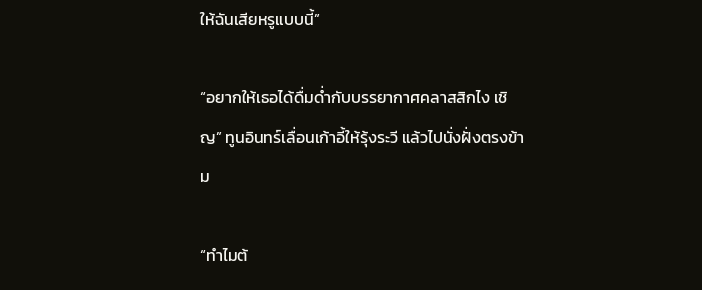ให้ฉันเสียหรูแบบนี้”

“อยากให้เธอได้ดื่มด่ำกับบรรยากาศคลาสสิกไง เชิญ” ทูนอินทร์เลื่อนเก้าอี้ให้รุ้งระวี แล้วไปนั่งฝั่งตรงข้าม

“ทำไมต้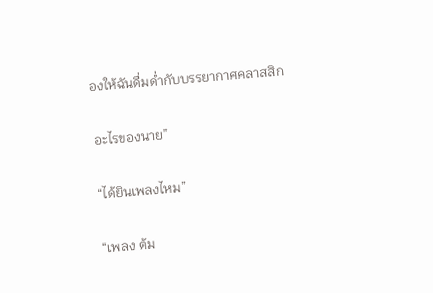องให้ฉันดื่มด่ำกับบรรยากาศคลาสสิก

อะไรของนาย”

“ได้ยินเพลงไหม”

“เพลง ต้ม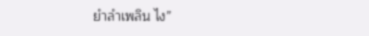ยำลำเพลิน ไง”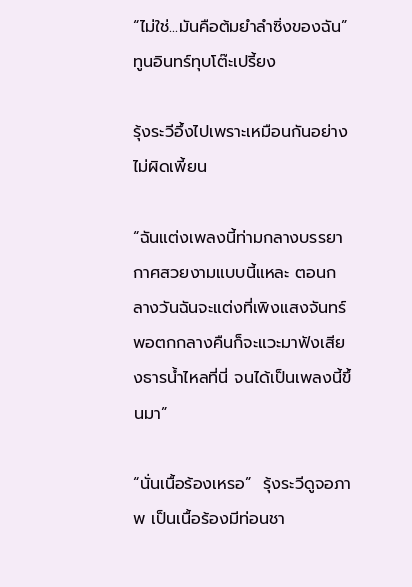“ไม่ใช่...มันคือต้มยำลำซิ่งของฉัน” ทูนอินทร์ทุบโต๊ะเปรี้ยง

รุ้งระวีอึ้งไปเพราะเหมือนกันอย่างไม่ผิดเพี้ยน

“ฉันแต่งเพลงนี้ท่ามกลางบรรยากาศสวยงามแบบนี้แหละ ตอนกลางวันฉันจะแต่งที่เพิงแสงจันทร์ พอตกกลางคืนก็จะแวะมาฟังเสียงธารน้ำไหลที่นี่ จนได้เป็นเพลงนี้ขึ้นมา”

“นั่นเนื้อร้องเหรอ”  รุ้งระวีดูจอภาพ เป็นเนื้อร้องมีท่อนชา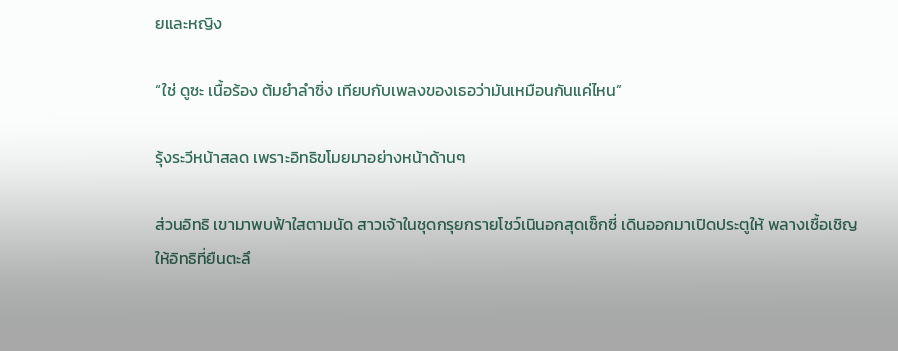ยและหญิง

“ใช่ ดูซะ เนื้อร้อง ต้มยำลำซิ่ง เทียบกับเพลงของเธอว่ามันเหมือนกันแค่ไหน”

รุ้งระวีหน้าสลด เพราะอิทธิขโมยมาอย่างหน้าด้านๆ

ส่วนอิทธิ เขามาพบฟ้าใสตามนัด สาวเจ้าในชุดกรุยกรายโชว์เนินอกสุดเซ็กซี่ เดินออกมาเปิดประตูให้ พลางเชื้อเชิญให้อิทธิที่ยืนตะลึ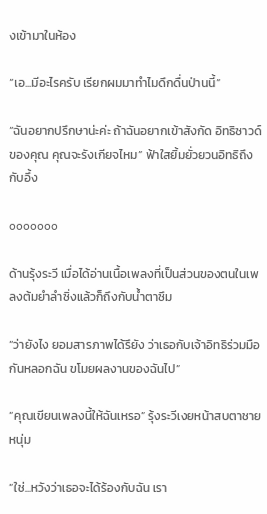งเข้ามาในห้อง

“เอ...มีอะไรครับ เรียกผมมาทำไมดึกดื่นป่านนี้”

“ฉันอยากปรึกษาน่ะค่ะ ถ้าฉันอยากเข้าสังกัด อิทธิซาวด์ของคุณ คุณจะรังเกียจไหม” ฟ้าใสยิ้มยั่วยวนอิทธิถึงกับอึ้ง

ooooooo

ด้านรุ้งระวี เมื่อได้อ่านเนื้อเพลงที่เป็นส่วนของตนในเพลงต้มยำลำซิ่งแล้วก็ถึงกับน้ำตาซึม

“ว่ายังไง ยอมสารภาพได้รึยัง ว่าเธอกับเจ้าอิทธิร่วมมือกันหลอกฉัน ขโมยผลงานของฉันไป”

“คุณเขียนเพลงนี้ให้ฉันเหรอ” รุ้งระวีเงยหน้าสบตาชายหนุ่ม

“ใช่...หวังว่าเธอจะได้ร้องกับฉัน เรา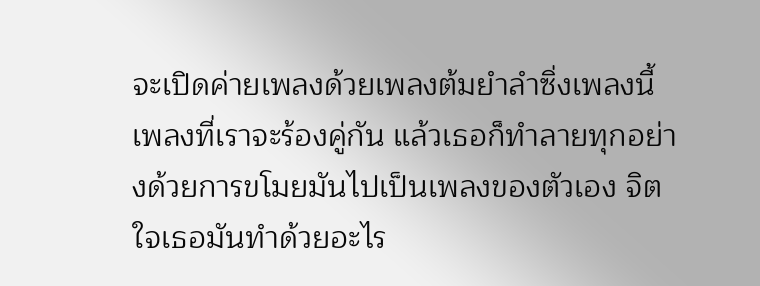จะเปิดค่ายเพลงด้วยเพลงต้มยำลำซิ่งเพลงนี้ เพลงที่เราจะร้องคู่กัน แล้วเธอก็ทำลายทุกอย่างด้วยการขโมยมันไปเป็นเพลงของตัวเอง จิตใจเธอมันทำด้วยอะไร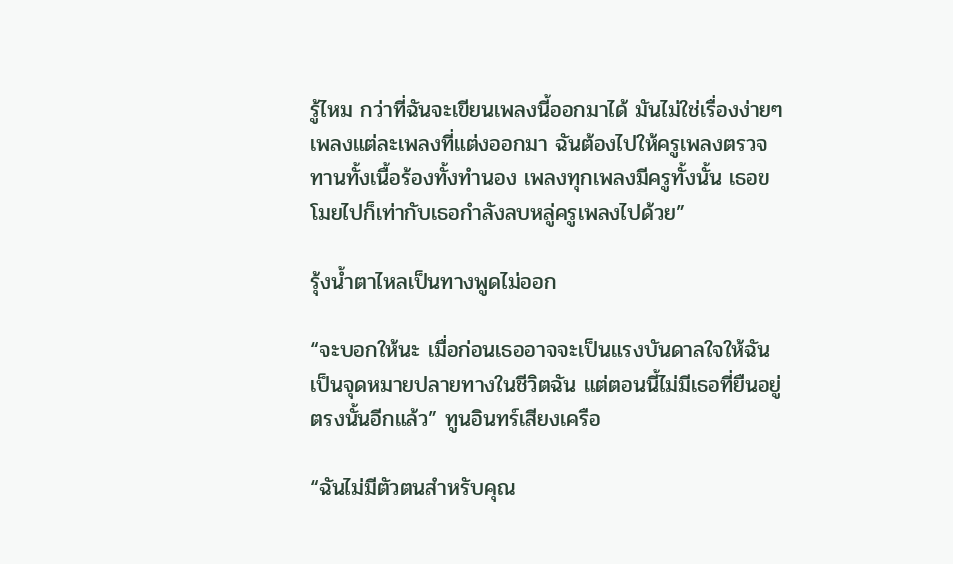รู้ไหม กว่าที่ฉันจะเขียนเพลงนี้ออกมาได้ มันไม่ใช่เรื่องง่ายๆ เพลงแต่ละเพลงที่แต่งออกมา ฉันต้องไปให้ครูเพลงตรวจทานทั้งเนื้อร้องทั้งทำนอง เพลงทุกเพลงมีครูทั้งนั้น เธอขโมยไปก็เท่ากับเธอกำลังลบหลู่ครูเพลงไปด้วย”

รุ้งน้ำตาไหลเป็นทางพูดไม่ออก

“จะบอกให้นะ เมื่อก่อนเธออาจจะเป็นแรงบันดาลใจให้ฉัน เป็นจุดหมายปลายทางในชีวิตฉัน แต่ตอนนี้ไม่มีเธอที่ยืนอยู่ตรงนั้นอีกแล้ว” ทูนอินทร์เสียงเครือ

“ฉันไม่มีตัวตนสำหรับคุณ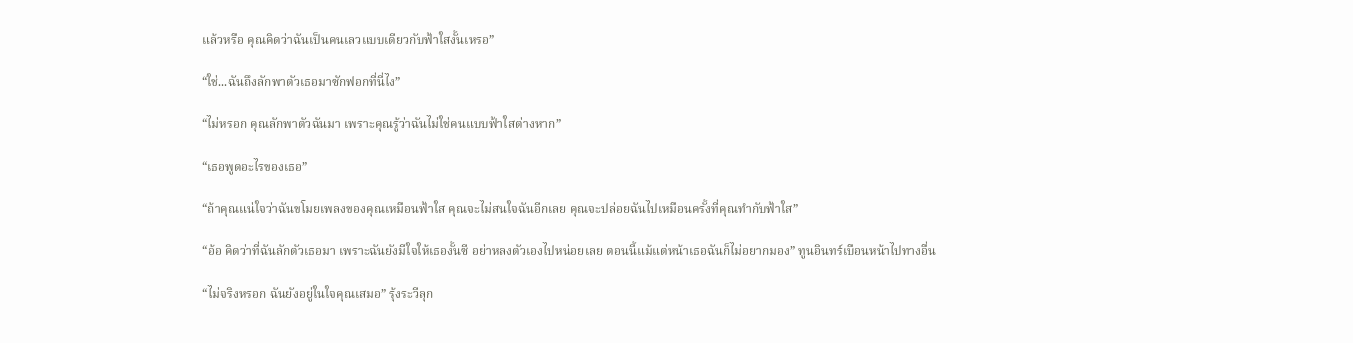แล้วหรือ คุณคิดว่าฉันเป็นคนเลวแบบเดียวกับฟ้าใสงั้นเหรอ”

“ใช่...ฉันถึงลักพาตัวเธอมาซักฟอกที่นี่ไง”

“ไม่หรอก คุณลักพาตัวฉันมา เพราะคุณรู้ว่าฉันไม่ใช่คนแบบฟ้าใสต่างหาก”

“เธอพูดอะไรของเธอ”

“ถ้าคุณแน่ใจว่าฉันขโมยเพลงของคุณเหมือนฟ้าใส คุณจะไม่สนใจฉันอีกเลย คุณจะปล่อยฉันไปเหมือนครั้งที่คุณทำกับฟ้าใส”

“อ้อ คิดว่าที่ฉันลักตัวเธอมา เพราะฉันยังมีใจให้เธองั้นซี อย่าหลงตัวเองไปหน่อยเลย ตอนนี้แม้แต่หน้าเธอฉันก็ไม่อยากมอง” ทูนอินทร์เบือนหน้าไปทางอื่น

“ไม่จริงหรอก ฉันยังอยู่ในใจคุณเสมอ” รุ้งระวีลุก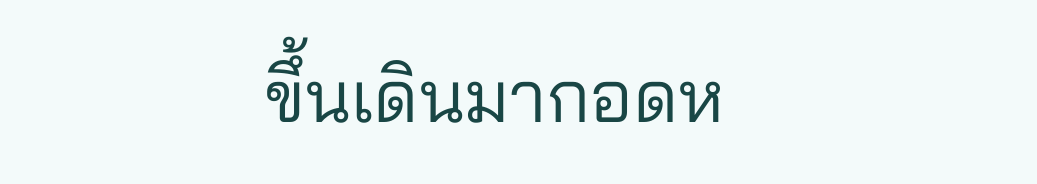ขึ้นเดินมากอดห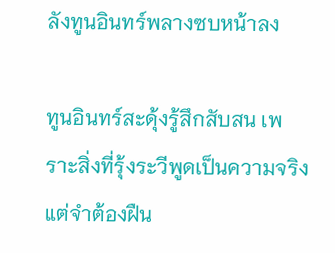ลังทูนอินทร์พลางซบหน้าลง

ทูนอินทร์สะดุ้งรู้สึกสับสน เพราะสิ่งที่รุ้งระวีพูดเป็นความจริง แต่จำต้องฝืน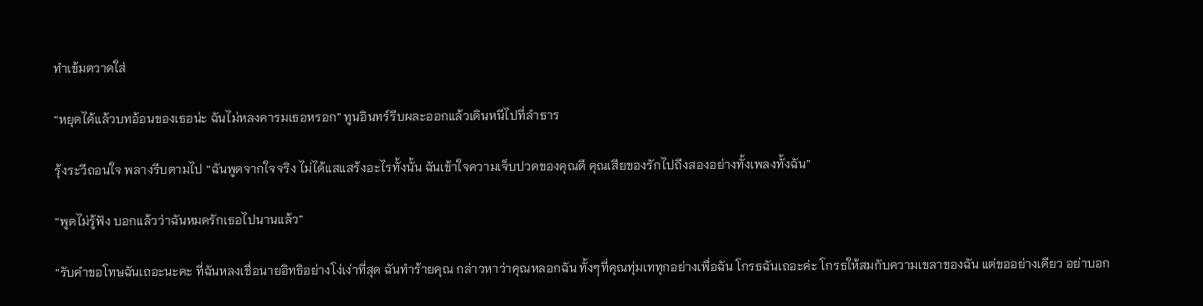ทำเข้มตวาดใส่

“หยุดได้แล้วบทอ้อนของเธอน่ะ ฉันไม่หลงคารมเธอหรอก” ทูนอินทร์รีบผละออกแล้วเดินหนีไปที่ลำธาร

รุ้งระวีถอนใจ พลางรีบตามไป “ฉันพูดจากใจจริง ไม่ได้แสแสร้งอะไรทั้งนั้น ฉันเข้าใจความเจ็บปวดของคุณดี คุณเสียของรักไปถึงสองอย่างทั้งเพลงทั้งฉัน”

“พูดไม่รู้ฟัง บอกแล้วว่าฉันหมดรักเธอไปนานแล้ว”

“รับคำขอโทษฉันเถอะนะคะ ที่ฉันหลงเชื่อนายอิทธิอย่างโง่เง่าที่สุด ฉันทำร้ายคุณ กล่าวหาว่าคุณหลอกฉัน ทั้งๆที่คุณทุ่มเททุกอย่างเพื่อฉัน โกรธฉันเถอะค่ะ โกรธให้สมกับความเขลาของฉัน แต่ขออย่างเดียว อย่าบอก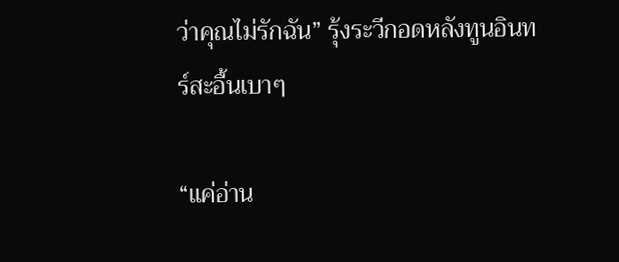ว่าคุณไม่รักฉัน” รุ้งระวีกอดหลังทูนอินทร์สะอื้นเบาๆ

“แค่อ่าน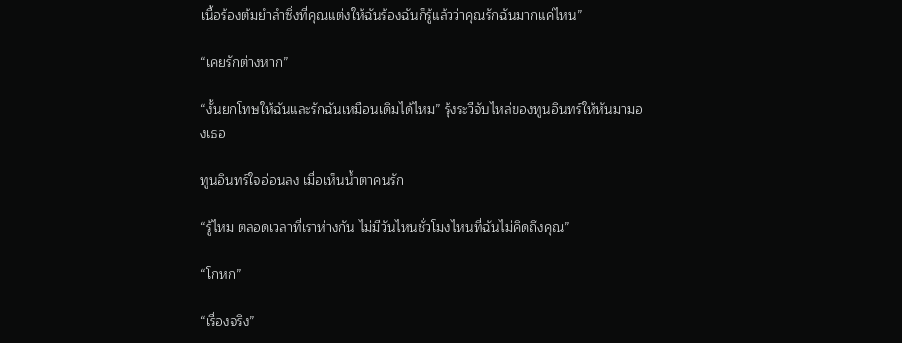เนื้อร้องต้มยำลำซิ่งที่คุณแต่งให้ฉันร้องฉันก็รู้แล้วว่าคุณรักฉันมากแค่ไหน”

“เคยรักต่างหาก”

“งั้นยกโทษให้ฉันและรักฉันเหมือนเดิมได้ไหม” รุ้งระวีจับไหล่ของทูนอินทร์ให้หันมามองเธอ

ทูนอินทร์ใจอ่อนลง เมื่อเห็นน้ำตาคนรัก

“รู้ไหม ตลอดเวลาที่เราห่างกัน ไม่มีวันไหนชั่วโมงไหนที่ฉันไม่คิดถึงคุณ”

“โกหก”

“เรื่องจริง”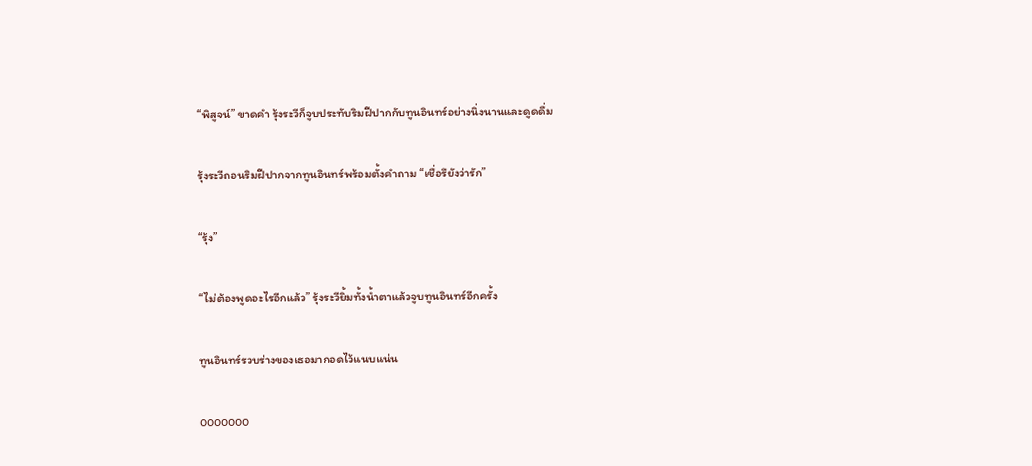“พิสูจน์” ขาดคำ รุ้งระวีก็จูบประทับริมฝีปากกับทูนอินทร์อย่างนิ่งนานและดูดดื่ม

รุ้งระวีถอนริมฝีปากจากทูนอินทร์พร้อมตั้งคำถาม “เชื่อรึยังว่ารัก”

“รุ้ง”

“ไม่ต้องพูดอะไรอีกแล้ว” รุ้งระวียิ้มทั้งน้ำตาแล้วจูบทูนอินทร์อีกครั้ง

ทูนอินทร์รวบร่างของเธอมากอดไว้แนบแน่น

ooooooo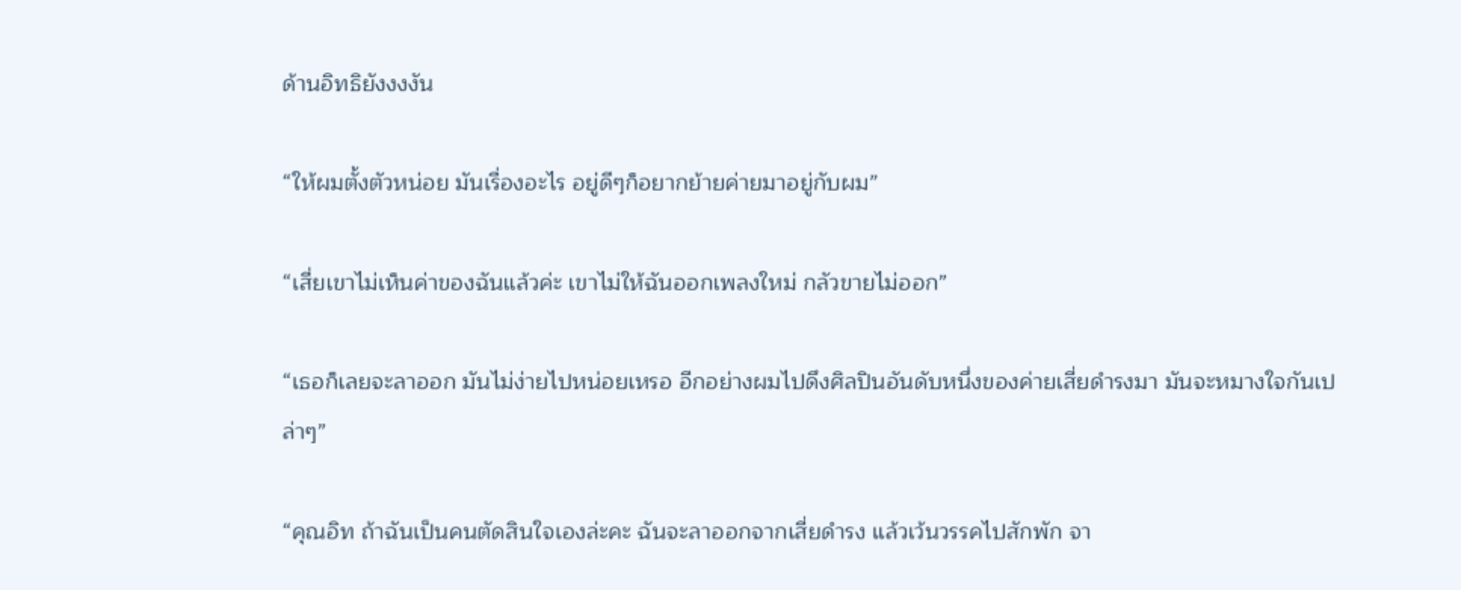ด้านอิทธิยังงงงัน

“ให้ผมตั้งตัวหน่อย มันเรื่องอะไร อยู่ดีๆก็อยากย้ายค่ายมาอยู่กับผม”

“เสี่ยเขาไม่เห็นค่าของฉันแล้วค่ะ เขาไม่ให้ฉันออกเพลงใหม่ กลัวขายไม่ออก”

“เธอก็เลยจะลาออก มันไม่ง่ายไปหน่อยเหรอ อีกอย่างผมไปดึงศิลปินอันดับหนึ่งของค่ายเสี่ยดำรงมา มันจะหมางใจกันเปล่าๆ”

“คุณอิท ถ้าฉันเป็นคนตัดสินใจเองล่ะคะ ฉันจะลาออกจากเสี่ยดำรง แล้วเว้นวรรคไปสักพัก จา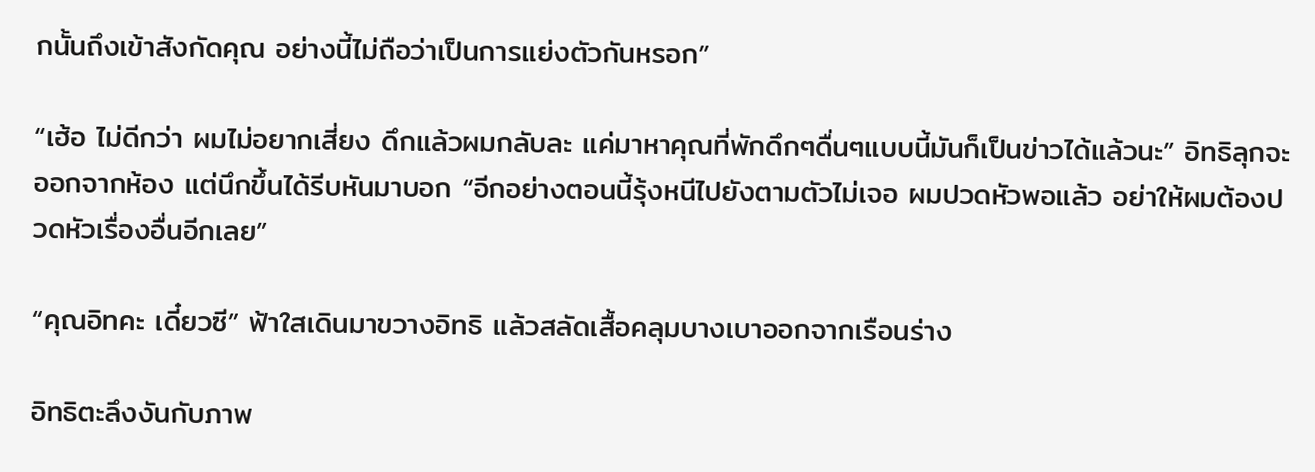กนั้นถึงเข้าสังกัดคุณ อย่างนี้ไม่ถือว่าเป็นการแย่งตัวกันหรอก”

“เฮ้อ ไม่ดีกว่า ผมไม่อยากเสี่ยง ดึกแล้วผมกลับละ แค่มาหาคุณที่พักดึกๆดื่นๆแบบนี้มันก็เป็นข่าวได้แล้วนะ” อิทธิลุกจะออกจากห้อง แต่นึกขึ้นได้รีบหันมาบอก “อีกอย่างตอนนี้รุ้งหนีไปยังตามตัวไม่เจอ ผมปวดหัวพอแล้ว อย่าให้ผมต้องปวดหัวเรื่องอื่นอีกเลย”

“คุณอิทคะ เดี๋ยวซี” ฟ้าใสเดินมาขวางอิทธิ แล้วสลัดเสื้อคลุมบางเบาออกจากเรือนร่าง

อิทธิตะลึงงันกับภาพ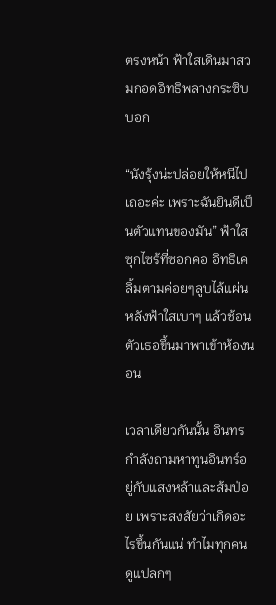ตรงหน้า ฟ้าใสเดินมาสวมกอดอิทธิพลางกระซิบบอก

“นังรุ้งน่ะปล่อยให้หนีไปเถอะค่ะ เพราะฉันยินดีเป็นตัวแทนของมัน” ฟ้าใสซุกไซร้ที่ซอกคอ อิทธิเคลิ้มตามค่อยๆลูบไล้แผ่นหลังฟ้าใสเบาๆ แล้วช้อนตัวเธอขึ้นมาพาเข้าห้องนอน

เวลาเดียวกันนั้น อินทรกำลังถามหาทูนอินทร์อยู่กับแสงหล้าและส้มป่อย เพราะสงสัยว่าเกิดอะไรขึ้นกันแน่ ทำไมทุกคนดูแปลกๆ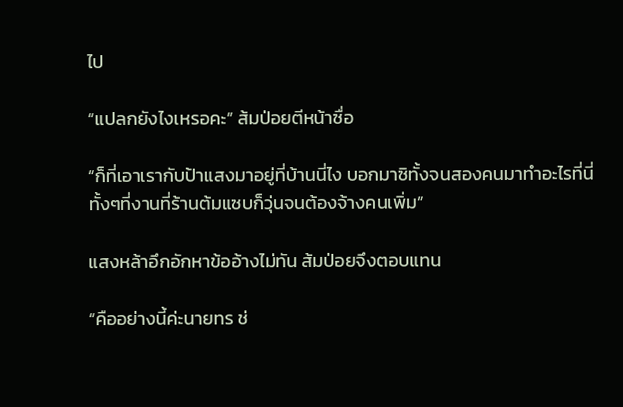ไป

“แปลกยังไงเหรอคะ” ส้มป่อยตีหน้าซื่อ

“ก็ที่เอาเรากับป้าแสงมาอยู่ที่บ้านนี่ไง บอกมาซิทั้งจนสองคนมาทำอะไรที่นี่ ทั้งๆที่งานที่ร้านต้มแซบก็วุ่นจนต้องจ้างคนเพิ่ม”

แสงหล้าอึกอักหาข้ออ้างไม่ทัน ส้มป่อยจึงตอบแทน

“คืออย่างนี้ค่ะนายทร ช่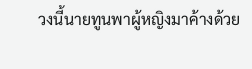วงนี้นายทูนพาผู้หญิงมาค้างด้วย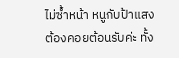ไม่ซ้ำหน้า หนูกับป้าแสงต้องคอยต้อนรับค่ะ ทั้ง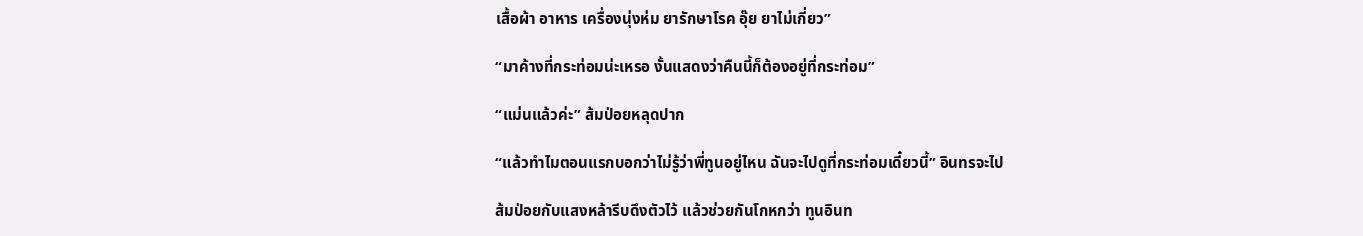เสื้อผ้า อาหาร เครื่องนุ่งห่ม ยารักษาโรค อุ๊ย ยาไม่เกี่ยว”

“มาค้างที่กระท่อมน่ะเหรอ งั้นแสดงว่าคืนนี้ก็ต้องอยู่ที่กระท่อม”

“แม่นแล้วค่ะ” ส้มป่อยหลุดปาก

“แล้วทำไมตอนแรกบอกว่าไม่รู้ว่าพี่ทูนอยู่ไหน ฉันจะไปดูที่กระท่อมเดี๋ยวนี้” อินทรจะไป

ส้มป่อยกับแสงหล้ารีบดึงตัวไว้ แล้วช่วยกันโกหกว่า ทูนอินท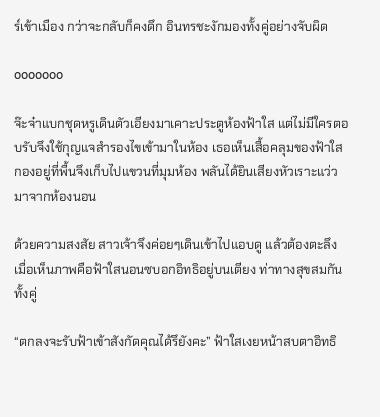ร์เข้าเมือง กว่าจะกลับก็คงดึก อินทรชะงักมองทั้งคู่อย่างจับผิด

ooooooo

จ๊ะจ๋าแบกชุดหรูเดินตัวเอียงมาเคาะประตูห้องฟ้าใส แต่ไม่มีใครตอบรับจึงใช้กุญแจสำรองไขเข้ามาในห้อง เธอเห็นเสื้อคลุมของฟ้าใสกองอยู่ที่พื้นจึงเก็บไปแขวนที่มุมห้อง พลันได้ยินเสียงหัวเราะแว่วมาจากห้องนอน

ด้วยความสงสัย สาวเจ้าจึงค่อยๆเดินเข้าไปแอบดู แล้วต้องตะลึงเมื่อเห็นภาพคือฟ้าใสนอนซบอกอิทธิอยู่บนเตียง ท่าทางสุขสมกันทั้งคู่

“ตกลงจะรับฟ้าเข้าสังกัดคุณได้รึยังคะ” ฟ้าใสเงยหน้าสบตาอิทธิ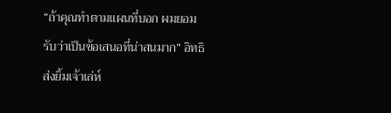“ถ้าคุณทำตามแผนที่บอก ผมยอมรับว่าเป็นข้อเสนอที่น่าสนมาก” อิทธิส่งยิ้มเจ้าเล่ห์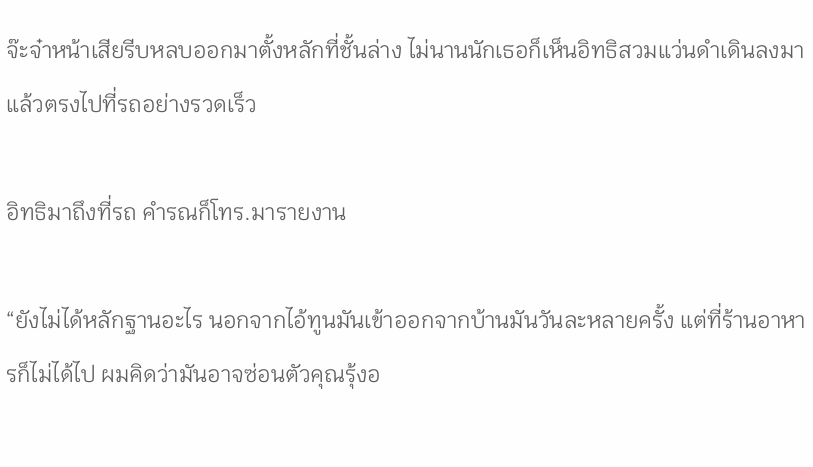จ๊ะจ๋าหน้าเสียรีบหลบออกมาตั้งหลักที่ชั้นล่าง ไม่นานนักเธอก็เห็นอิทธิสวมแว่นดำเดินลงมาแล้วตรงไปที่รถอย่างรวดเร็ว

อิทธิมาถึงที่รถ คำรณก็โทร.มารายงาน

“ยังไม่ได้หลักฐานอะไร นอกจากไอ้ทูนมันเข้าออกจากบ้านมันวันละหลายครั้ง แต่ที่ร้านอาหารก็ไม่ได้ไป ผมคิดว่ามันอาจซ่อนตัวคุณรุ้งอ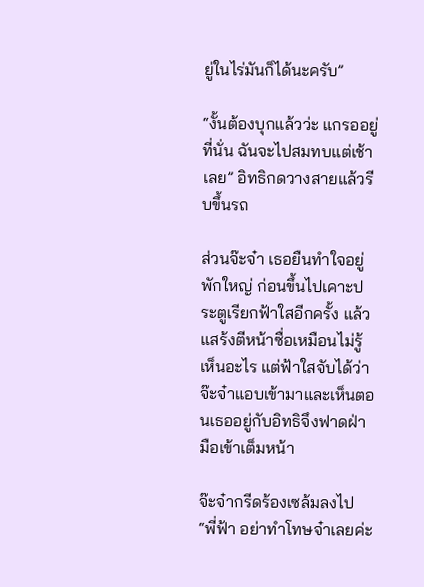ยู่ในไร่มันก็ได้นะครับ”

“งั้นต้องบุกแล้วว่ะ แกรออยู่ที่นั่น ฉันจะไปสมทบแต่เช้าเลย” อิทธิกดวางสายแล้วรีบขึ้นรถ

ส่วนจ๊ะจ๋า เธอยืนทำใจอยู่พักใหญ่ ก่อนขึ้นไปเคาะประตูเรียกฟ้าใสอีกครั้ง แล้วแสร้งตีหน้าซื่อเหมือนไม่รู้เห็นอะไร แต่ฟ้าใสจับได้ว่าจ๊ะจ๋าแอบเข้ามาและเห็นตอนเธออยู่กับอิทธิจึงฟาดฝ่ามือเข้าเต็มหน้า

จ๊ะจ๋ากรีดร้องเซล้มลงไป “พี่ฟ้า อย่าทำโทษจ๋าเลยค่ะ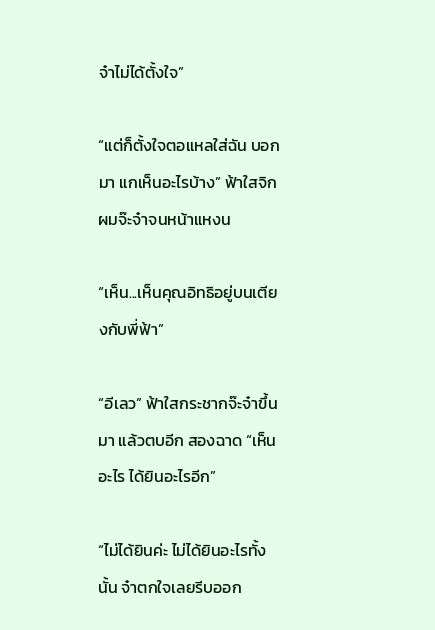จ๋าไม่ได้ตั้งใจ”

“แต่ก็ตั้งใจตอแหลใส่ฉัน บอกมา แกเห็นอะไรบ้าง” ฟ้าใสจิกผมจ๊ะจ๋าจนหน้าแหงน

“เห็น...เห็นคุณอิทธิอยู่บนเตียงกับพี่ฟ้า”

“อีเลว” ฟ้าใสกระชากจ๊ะจ๋าขึ้นมา แล้วตบอีก สองฉาด “เห็นอะไร ได้ยินอะไรอีก”

“ไม่ได้ยินค่ะ ไม่ได้ยินอะไรทั้งนั้น จ๋าตกใจเลยรีบออก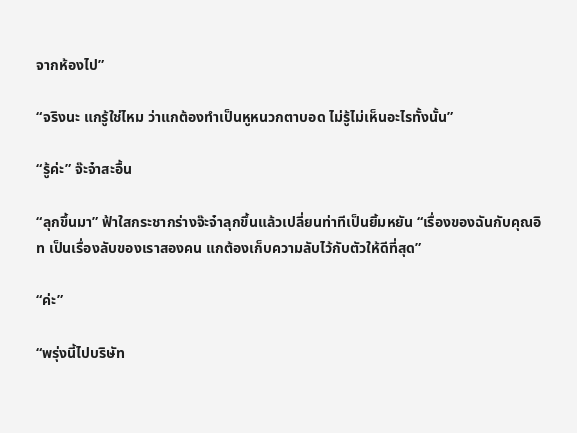จากห้องไป”

“จริงนะ แกรู้ใช่ไหม ว่าแกต้องทำเป็นหูหนวกตาบอด ไม่รู้ไม่เห็นอะไรทั้งนั้น”

“รู้ค่ะ” จ๊ะจ๋าสะอื้น

“ลุกขึ้นมา” ฟ้าใสกระชากร่างจ๊ะจ๋าลุกขึ้นแล้วเปลี่ยนท่าทีเป็นยิ้มหยัน “เรื่องของฉันกับคุณอิท เป็นเรื่องลับของเราสองคน แกต้องเก็บความลับไว้กับตัวให้ดีที่สุด”

“ค่ะ”

“พรุ่งนี้ไปบริษัท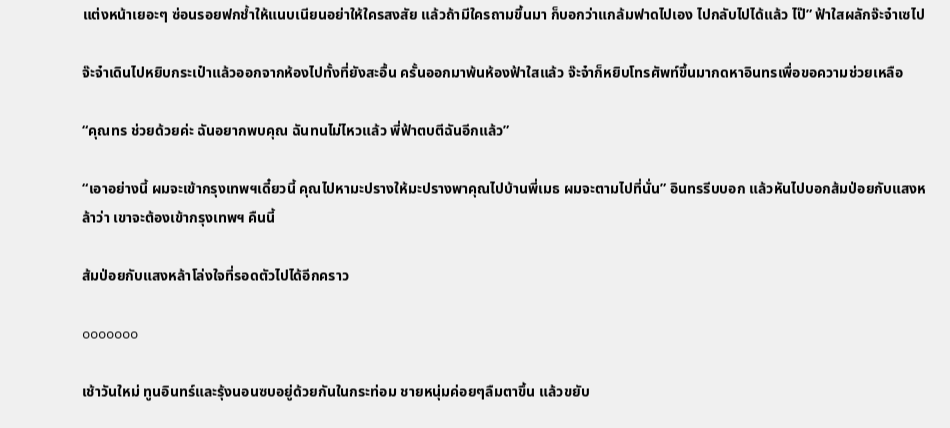แต่งหน้าเยอะๆ ซ่อนรอยฟกช้ำให้แนบเนียนอย่าให้ใครสงสัย แล้วถ้ามีใครถามขึ้นมา ก็บอกว่าแกล้มฟาดไปเอง ไปกลับไปได้แล้ว ไป๊” ฟ้าใสผลักจ๊ะจ๋าเซไป

จ๊ะจ๋าเดินไปหยิบกระเป๋าแล้วออกจากห้องไปทั้งที่ยังสะอื้น ครั้นออกมาพ้นห้องฟ้าใสแล้ว จ๊ะจ๋าก็หยิบโทรศัพท์ขึ้นมากดหาอินทรเพื่อขอความช่วยเหลือ

“คุณทร ช่วยด้วยค่ะ ฉันอยากพบคุณ ฉันทนไม่ไหวแล้ว พี่ฟ้าตบตีฉันอีกแล้ว”

“เอาอย่างนี้ ผมจะเข้ากรุงเทพฯเดี๋ยวนี้ คุณไปหามะปรางให้มะปรางพาคุณไปบ้านพี่เมธ ผมจะตามไปที่นั่น” อินทรรีบบอก แล้วหันไปบอกส้มป่อยกับแสงหล้าว่า เขาจะต้องเข้ากรุงเทพฯ คืนนี้

ส้มป่อยกับแสงหล้าโล่งใจที่รอดตัวไปได้อีกคราว

ooooooo

เช้าวันใหม่ ทูนอินทร์และรุ้งนอนซบอยู่ด้วยกันในกระท่อม ชายหนุ่มค่อยๆลืมตาขึ้น แล้วขยับ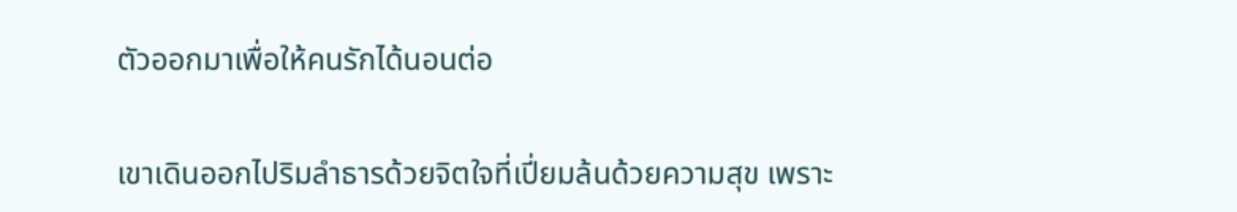ตัวออกมาเพื่อให้คนรักได้นอนต่อ

เขาเดินออกไปริมลำธารด้วยจิตใจที่เปี่ยมล้นด้วยความสุข เพราะ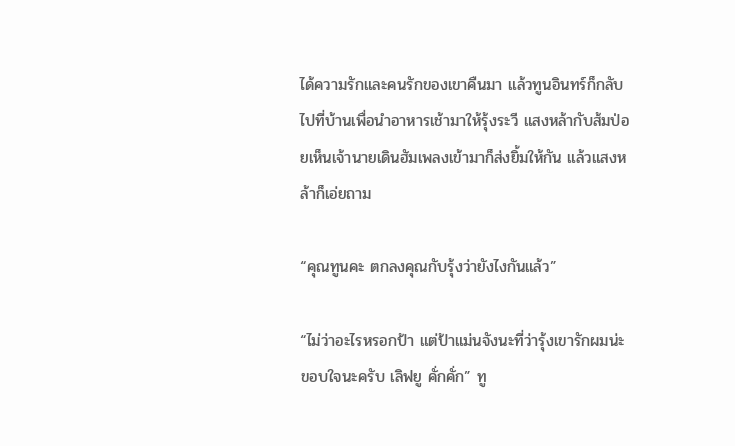ได้ความรักและคนรักของเขาคืนมา แล้วทูนอินทร์ก็กลับไปที่บ้านเพื่อนำอาหารเช้ามาให้รุ้งระวี แสงหล้ากับส้มป่อยเห็นเจ้านายเดินฮัมเพลงเข้ามาก็ส่งยิ้มให้กัน แล้วแสงหล้าก็เอ่ยถาม

“คุณทูนคะ ตกลงคุณกับรุ้งว่ายังไงกันแล้ว”

“ไม่ว่าอะไรหรอกป้า แต่ป้าแม่นจังนะที่ว่ารุ้งเขารักผมน่ะ ขอบใจนะครับ เลิฟยู คั่กคั่ก” ทู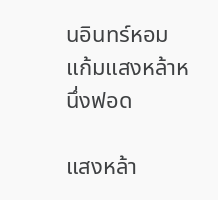นอินทร์หอมแก้มแสงหล้าหนึ่งฟอด

แสงหล้า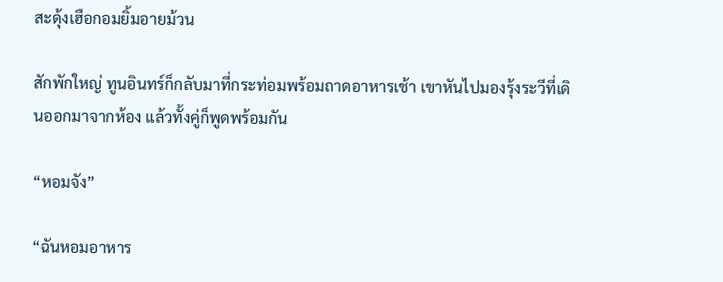สะดุ้งเฮือกอมยิ้มอายม้วน

สักพักใหญ่ ทูนอินทร์ก็กลับมาที่กระท่อมพร้อมถาดอาหารเช้า เขาหันไปมองรุ้งระวีที่เดินออกมาจากห้อง แล้วทั้งคู่ก็พูดพร้อมกัน

“หอมจัง”

“ฉันหอมอาหาร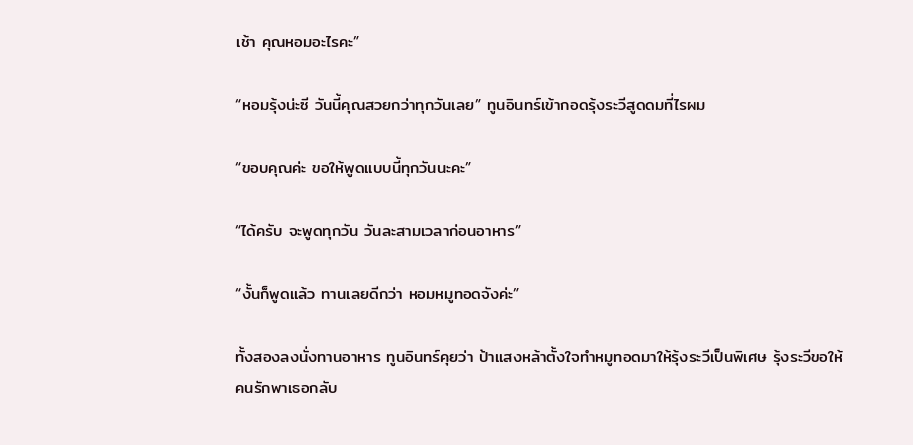เช้า คุณหอมอะไรคะ”

“หอมรุ้งน่ะซี วันนี้คุณสวยกว่าทุกวันเลย” ทูนอินทร์เข้ากอดรุ้งระวีสูดดมที่ไรผม

“ขอบคุณค่ะ ขอให้พูดแบบนี้ทุกวันนะคะ”

“ได้ครับ จะพูดทุกวัน วันละสามเวลาก่อนอาหาร”

“งั้นก็พูดแล้ว ทานเลยดีกว่า หอมหมูทอดจังค่ะ”

ทั้งสองลงนั่งทานอาหาร ทูนอินทร์คุยว่า ป้าแสงหล้าตั้งใจทำหมูทอดมาให้รุ้งระวีเป็นพิเศษ รุ้งระวีขอให้คนรักพาเธอกลับ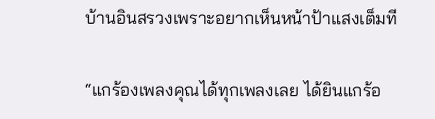บ้านอินสรวงเพราะอยากเห็นหน้าป้าแสงเต็มที

“แกร้องเพลงคุณได้ทุกเพลงเลย ได้ยินแกร้อ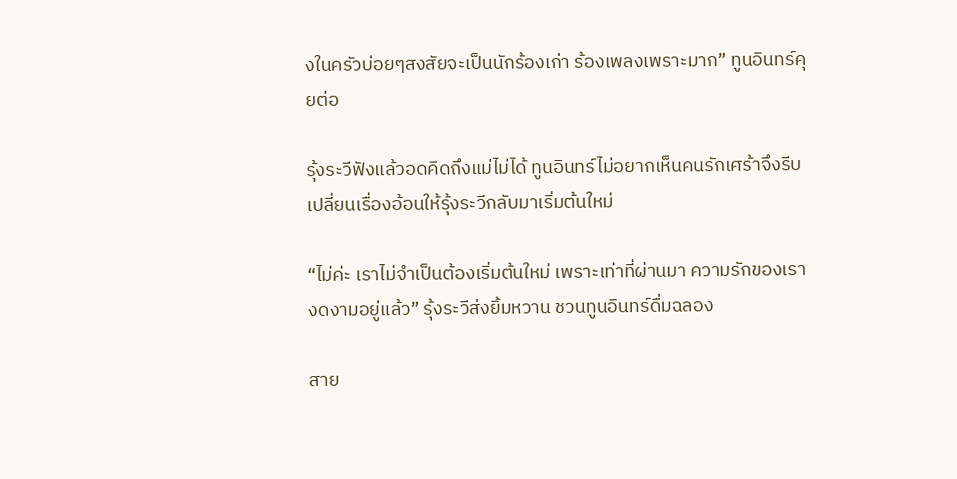งในครัวบ่อยๆสงสัยจะเป็นนักร้องเก่า ร้องเพลงเพราะมาก” ทูนอินทร์คุยต่อ

รุ้งระวีฟังแล้วอดคิดถึงแม่ไม่ได้ ทูนอินทร์ไม่อยากเห็นคนรักเศร้าจึงรีบเปลี่ยนเรื่องอ้อนให้รุ้งระวีกลับมาเริ่มต้นใหม่

“ไม่ค่ะ เราไม่จำเป็นต้องเริ่มต้นใหม่ เพราะเท่าที่ผ่านมา ความรักของเรางดงามอยู่แล้ว” รุ้งระวีส่งยิ้มหวาน ชวนทูนอินทร์ดื่มฉลอง

สาย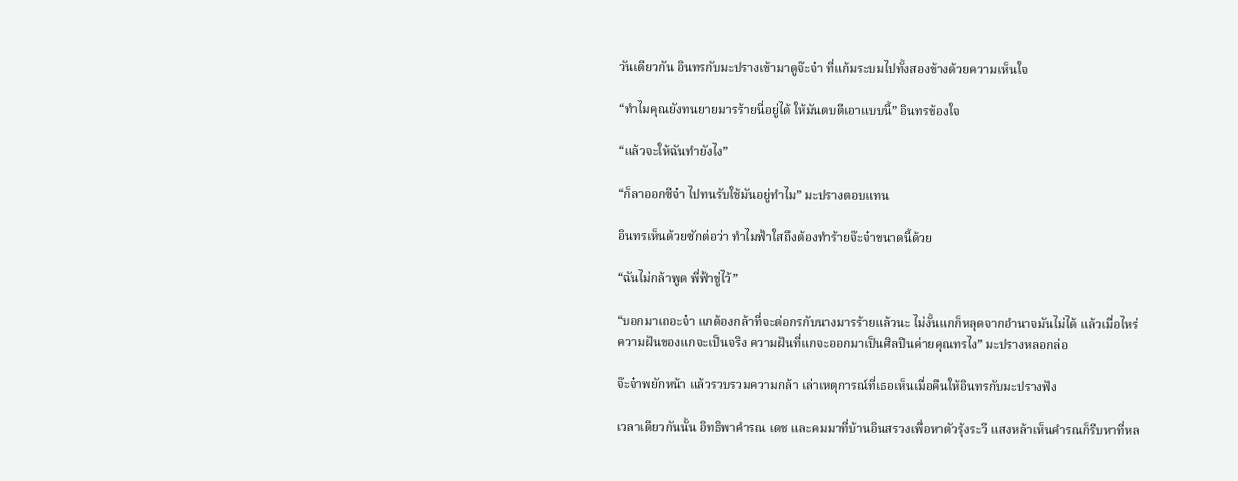วันเดียวกัน อินทรกับมะปรางเข้ามาดูจ๊ะจ๋า ที่แก้มระบมไปทั้งสองข้างด้วยความเห็นใจ

“ทำไมคุณยังทนยายมารร้ายนี่อยู่ได้ ให้มันตบตีเอาแบบนี้” อินทรข้องใจ

“แล้วจะให้ฉันทำยังไง”

“ก็ลาออกซีจ๋า ไปทนรับใช้มันอยู่ทำไม” มะปรางตอบแทน

อินทรเห็นด้วยซักต่อว่า ทำไมฟ้าใสถึงต้องทำร้ายจ๊ะจ๋าขนาดนี้ด้วย

“ฉันไม่กล้าพูด พี่ฟ้าขู่ไว้”

“บอกมาเถอะจ๋า แกต้องกล้าที่จะต่อกรกับนางมารร้ายแล้วนะ ไม่งั้นแกก็หลุดจากอำนาจมันไม่ได้ แล้วเมื่อไหร่ความฝันของแกจะเป็นจริง ความฝันที่แกจะออกมาเป็นศิลปินค่ายคุณทรไง” มะปรางหลอกล่อ

จ๊ะจ๋าพยักหน้า แล้วรวบรวมความกล้า เล่าเหตุการณ์ที่เธอเห็นเมื่อคืนให้อินทรกับมะปรางฟัง

เวลาเดียวกันนั้น อิทธิพาคำรณ เดช และคมมาที่บ้านอินสรวงเพื่อหาตัวรุ้งระวี แสงหล้าเห็นคำรณก็รีบหาที่หล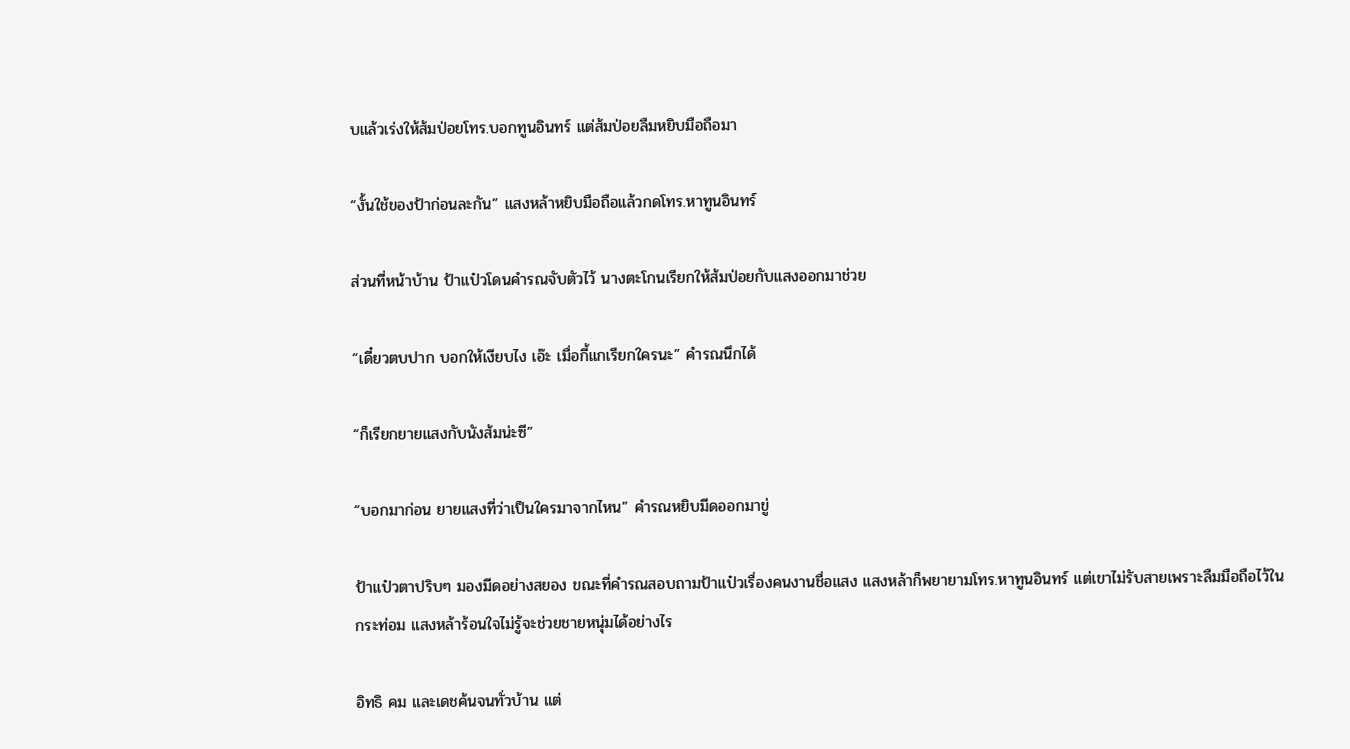บแล้วเร่งให้ส้มป่อยโทร.บอกทูนอินทร์ แต่ส้มป่อยลืมหยิบมือถือมา

“งั้นใช้ของป้าก่อนละกัน” แสงหล้าหยิบมือถือแล้วกดโทร.หาทูนอินทร์

ส่วนที่หน้าบ้าน ป้าแป๋วโดนคำรณจับตัวไว้ นางตะโกนเรียกให้ส้มป่อยกับแสงออกมาช่วย

“เดี๋ยวตบปาก บอกให้เงียบไง เอ๊ะ เมื่อกี้แกเรียกใครนะ” คำรณนึกได้

“ก็เรียกยายแสงกับนังส้มน่ะซี”

“บอกมาก่อน ยายแสงที่ว่าเป็นใครมาจากไหน” คำรณหยิบมีดออกมาขู่

ป้าแป๋วตาปริบๆ มองมีดอย่างสยอง ขณะที่คำรณสอบถามป้าแป๋วเรื่องคนงานชื่อแสง แสงหล้าก็พยายามโทร.หาทูนอินทร์ แต่เขาไม่รับสายเพราะลืมมือถือไว้ในกระท่อม แสงหล้าร้อนใจไม่รู้จะช่วยชายหนุ่มได้อย่างไร

อิทธิ คม และเดชค้นจนทั่วบ้าน แต่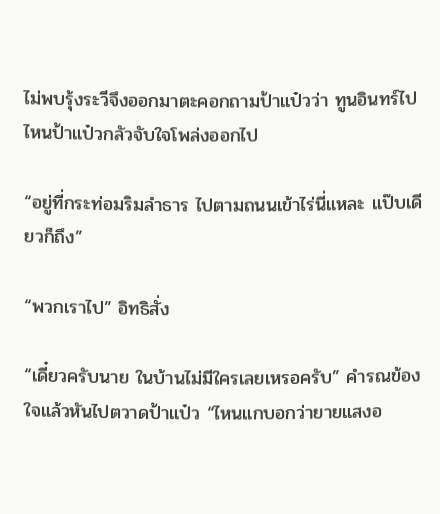ไม่พบรุ้งระวีจึงออกมาตะคอกถามป้าแป๋วว่า ทูนอินทร์ไปไหนป้าแป๋วกลัวจับใจโพล่งออกไป

“อยู่ที่กระท่อมริมลำธาร ไปตามถนนเข้าไร่นี่แหละ แป๊บเดียวก็ถึง”

“พวกเราไป” อิทธิสั่ง

“เดี๋ยวครับนาย ในบ้านไม่มีใครเลยเหรอครับ” คำรณข้องใจแล้วหันไปตวาดป้าแป๋ว “ไหนแกบอกว่ายายแสงอ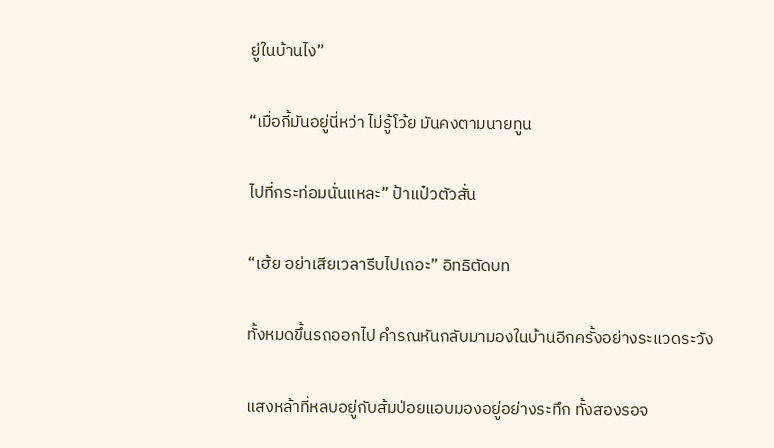ยู่ในบ้านไง”

“เมื่อกี้มันอยู่นี่หว่า ไม่รู้โว้ย มันคงตามนายทูน

ไปที่กระท่อมนั่นแหละ” ป้าแป๋วตัวสั่น

“เฮ้ย อย่าเสียเวลารีบไปเถอะ” อิทธิตัดบท

ทั้งหมดขึ้นรถออกไป คำรณหันกลับมามองในบ้านอีกครั้งอย่างระแวดระวัง

แสงหล้าที่หลบอยู่กับส้มป่อยแอบมองอยู่อย่างระทึก ทั้งสองรอจ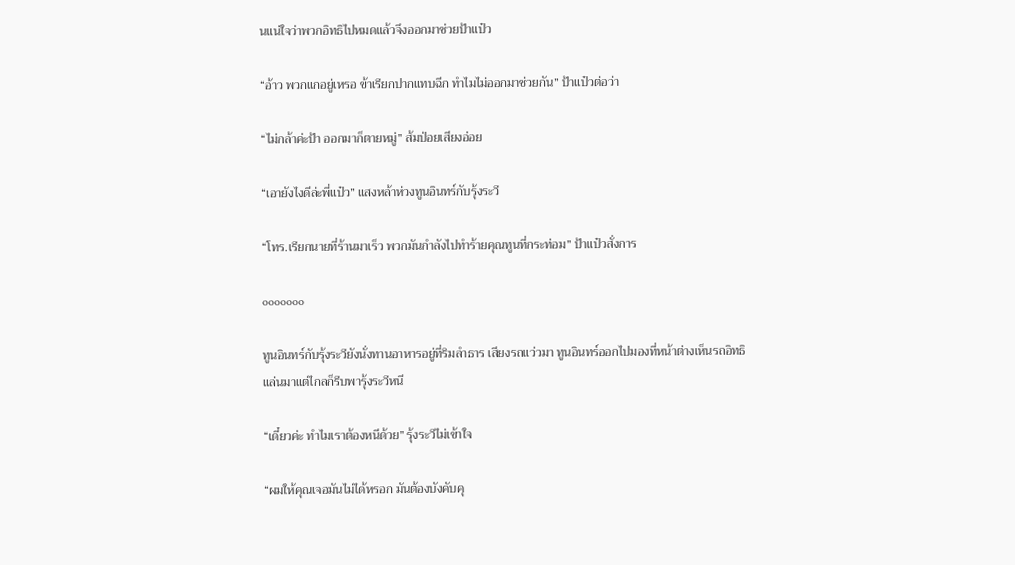นแน่ใจว่าพวกอิทธิไปหมดแล้วจึงออกมาช่วยป้าแป๋ว

“อ้าว พวกแกอยู่เหรอ ข้าเรียกปากแทบฉีก ทำไมไม่ออกมาช่วยกัน” ป้าแป๋วต่อว่า

“ไม่กล้าค่ะป้า ออกมาก็ตายหมู่” ส้มป่อยเสียงอ่อย

“เอายังไงดีล่ะพี่แป๋ว” แสงหล้าห่วงทูนอินทร์กับรุ้งระวี

“โทร.เรียกนายที่ร้านมาเร็ว พวกมันกำลังไปทำร้ายคุณทูนที่กระท่อม” ป้าแป๋วสั่งการ

ooooooo

ทูนอินทร์กับรุ้งระวียังนั่งทานอาหารอยู่ที่ริมลำธาร เสียงรถแว่วมา ทูนอินทร์ออกไปมองที่หน้าต่างเห็นรถอิทธิแล่นมาแต่ไกลก็รีบพารุ้งระวีหนี

“เดี๋ยวค่ะ ทำไมเราต้องหนีด้วย” รุ้งระวีไม่เข้าใจ

“ผมให้คุณเจอมันไม่ได้หรอก มันต้องบังคับคุ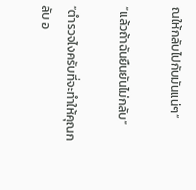ณให้กลับไปกับมันแน่ๆ”

“แล้วถ้าฉันยืนยันไม่กลับ”

“ตำรวจไงครับที่จะทำให้คุณกลับ อ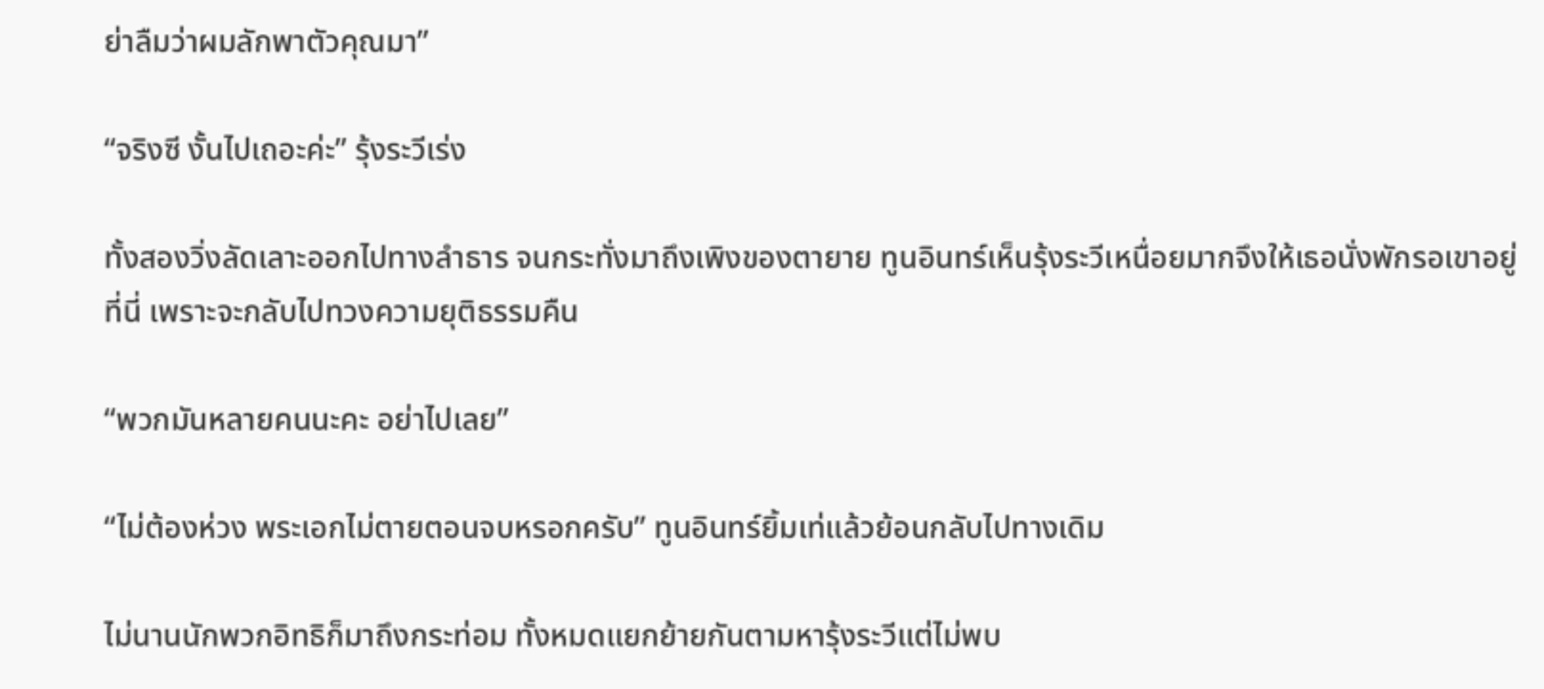ย่าลืมว่าผมลักพาตัวคุณมา”

“จริงซี งั้นไปเถอะค่ะ” รุ้งระวีเร่ง

ทั้งสองวิ่งลัดเลาะออกไปทางลำธาร จนกระทั่งมาถึงเพิงของตายาย ทูนอินทร์เห็นรุ้งระวีเหนื่อยมากจึงให้เธอนั่งพักรอเขาอยู่ที่นี่ เพราะจะกลับไปทวงความยุติธรรมคืน

“พวกมันหลายคนนะคะ อย่าไปเลย”

“ไม่ต้องห่วง พระเอกไม่ตายตอนจบหรอกครับ” ทูนอินทร์ยิ้มเท่แล้วย้อนกลับไปทางเดิม

ไม่นานนักพวกอิทธิก็มาถึงกระท่อม ทั้งหมดแยกย้ายกันตามหารุ้งระวีแต่ไม่พบ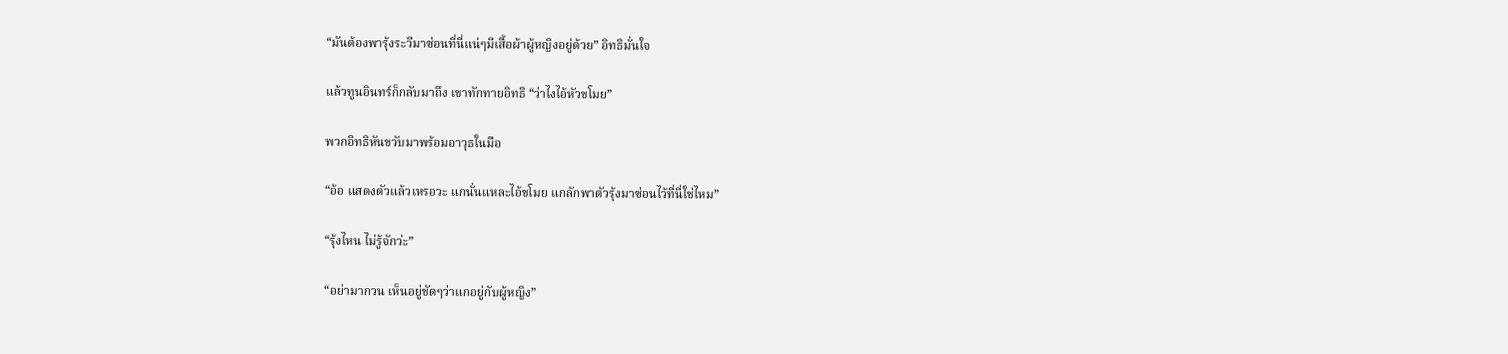“มันต้องพารุ้งระวีมาซ่อนที่นี่แน่ๆมีเสื้อผ้าผู้หญิงอยู่ด้วย” อิทธิมั่นใจ

แล้วทูนอินทร์ก็กลับมาถึง เขาทักทายอิทธิ “ว่าไงไอ้หัวขโมย”

พวกอิทธิหันขวับมาพร้อมอาวุธในมือ

“อ้อ แสดงตัวแล้วเหรอวะ แกนั่นแหละไอ้ขโมย แกลักพาตัวรุ้งมาซ่อนไว้ที่นี่ใช่ไหม”

“รุ้งไหน ไม่รู้จักว่ะ”

“อย่ามากวน เห็นอยู่ชัดๆว่าแกอยู่กับผู้หญิง”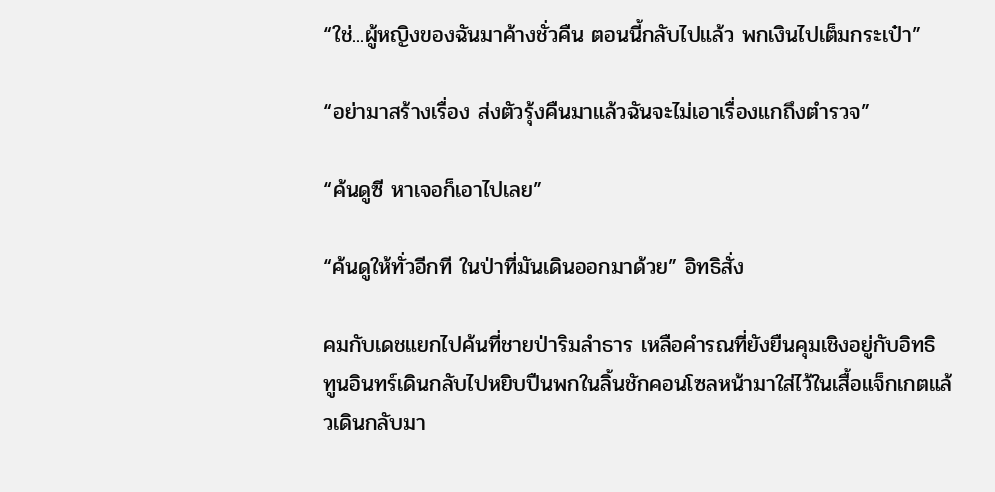“ใช่...ผู้หญิงของฉันมาค้างชั่วคืน ตอนนี้กลับไปแล้ว พกเงินไปเต็มกระเป๋า”

“อย่ามาสร้างเรื่อง ส่งตัวรุ้งคืนมาแล้วฉันจะไม่เอาเรื่องแกถึงตำรวจ”

“ค้นดูซี หาเจอก็เอาไปเลย”

“ค้นดูให้ทั่วอีกที ในป่าที่มันเดินออกมาด้วย” อิทธิสั่ง

คมกับเดชแยกไปค้นที่ชายป่าริมลำธาร เหลือคำรณที่ยังยืนคุมเชิงอยู่กับอิทธิ ทูนอินทร์เดินกลับไปหยิบปืนพกในลิ้นชักคอนโซลหน้ามาใส่ไว้ในเสื้อแจ็กเกตแล้วเดินกลับมา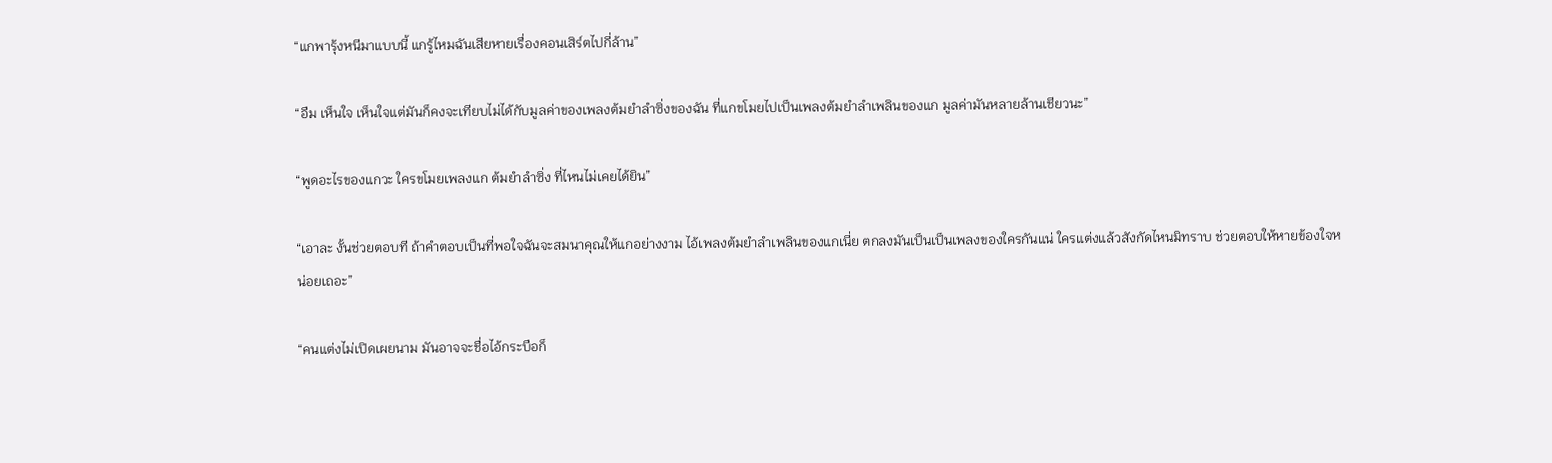“แกพารุ้งหนีมาแบบนี้ แกรู้ไหมฉันเสียหายเรื่องคอนเสิร์ตไปกี่ล้าน”

“อืม เห็นใจ เห็นใจแต่มันก็คงจะเทียบไม่ได้กับมูลค่าของเพลงต้มยำลำซิ่งของฉัน ที่แกขโมยไปเป็นเพลงต้มยำลำเพลินของแก มูลค่ามันหลายล้านเชียวนะ”

“พูดอะไรของแกวะ ใครขโมยเพลงแก ต้มยำลำซิ่ง ที่ไหนไม่เคยได้ยิน”

“เอาละ งั้นช่วยตอบที ถ้าคำตอบเป็นที่พอใจฉันจะสมนาคุณให้แกอย่างงาม ไอ้เพลงต้มยำลำเพลินของแกเนี่ย ตกลงมันเป็นเป็นเพลงของใครกันแน่ ใครแต่งแล้วสังกัดไหนมิทราบ ช่วยตอบให้หายข้องใจหน่อยเถอะ”

“คนแต่งไม่เปิดเผยนาม มันอาจจะชื่อไอ้กระบือก็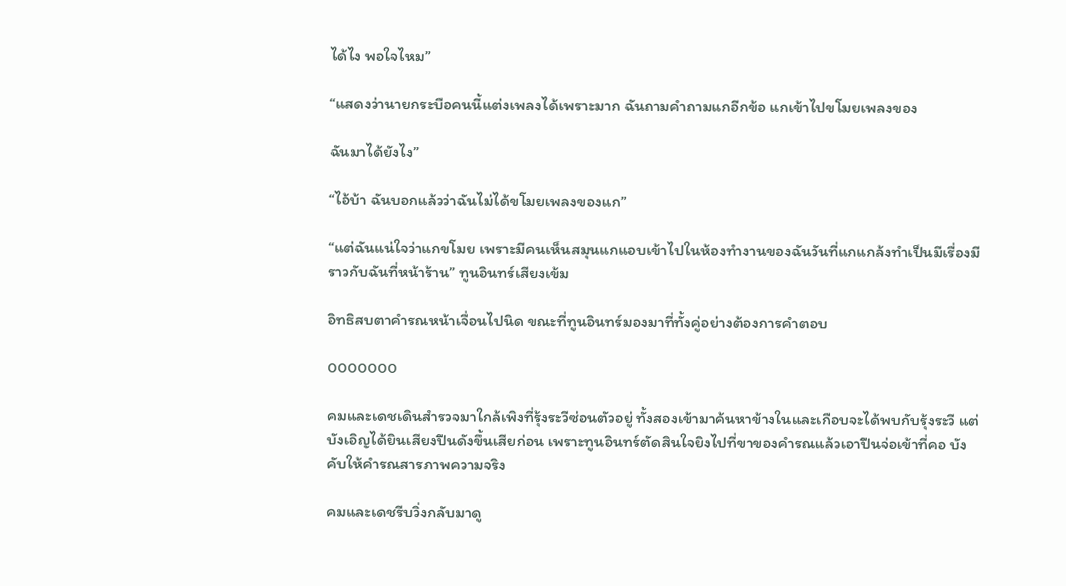ได้ไง พอใจไหม”

“แสดงว่านายกระบือคนนี้แต่งเพลงได้เพราะมาก ฉันถามคำถามแกอีกข้อ แกเข้าไปขโมยเพลงของ

ฉันมาได้ยังไง”

“ไอ้บ้า ฉันบอกแล้วว่าฉันไม่ได้ขโมยเพลงของแก”

“แต่ฉันแน่ใจว่าแกขโมย เพราะมีคนเห็นสมุนแกแอบเข้าไปในห้องทำงานของฉันวันที่แกแกล้งทำเป็นมีเรื่องมีราวกับฉันที่หน้าร้าน” ทูนอินทร์เสียงเข้ม

อิทธิสบตาคำรณหน้าเจื่อนไปนิด ขณะที่ทูนอินทร์มองมาที่ทั้งคู่อย่างต้องการคำตอบ

ooooooo

คมและเดชเดินสำรวจมาใกล้เพิงที่รุ้งระวีซ่อนตัวอยู่ ทั้งสองเข้ามาค้นหาข้างในและเกือบจะได้พบกับรุ้งระวี แต่บังเอิญได้ยินเสียงปืนดังขึ้นเสียก่อน เพราะทูนอินทร์ตัดสินใจยิงไปที่ขาของคำรณแล้วเอาปืนจ่อเข้าที่คอ บังคับให้คำรณสารภาพความจริง

คมและเดชรีบวิ่งกลับมาดู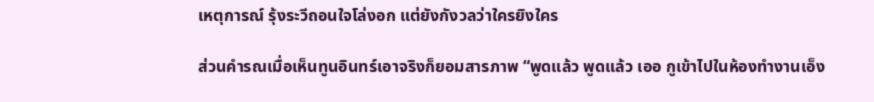เหตุการณ์ รุ้งระวีถอนใจโล่งอก แต่ยังกังวลว่าใครยิงใคร

ส่วนคำรณเมื่อเห็นทูนอินทร์เอาจริงก็ยอมสารภาพ “พูดแล้ว พูดแล้ว เออ กูเข้าไปในห้องทำงานเอ็ง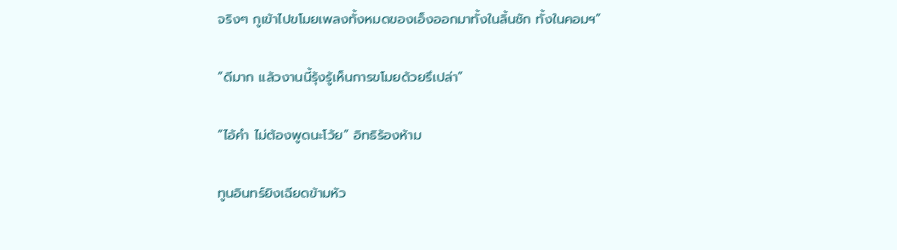จริงๆ กูเข้าไปขโมยเพลงทั้งหมดของเอ็งออกมาทั้งในลิ้นชัก ทั้งในคอมฯ”

“ดีมาก แล้วงานนี้รุ้งรู้เห็นการขโมยด้วยรึเปล่า”

“ไอ้คำ ไม่ต้องพูดนะโว้ย” อิทธิร้องห้าม

ทูนอินทร์ยิงเฉียดข้ามหัว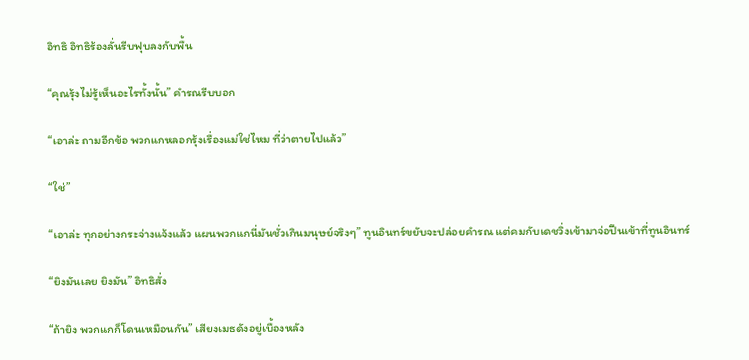อิทธิ อิทธิร้องลั่นรีบฟุบลงกับพื้น

“คุณรุ้งไม่รู้เห็นอะไรทั้งนั้น” คำรณรีบบอก

“เอาล่ะ ถามอีกข้อ พวกแกหลอกรุ้งเรื่องแม่ใช่ไหม ที่ว่าตายไปแล้ว”

“ใช่”

“เอาล่ะ ทุกอย่างกระจ่างแจ้งแล้ว แผนพวกแกนี่มันชั่วเกินมนุษย์จริงๆ” ทูนอินทร์ขยับจะปล่อยคำรณ แต่คมกับเดชวิ่งเข้ามาจ่อปืนเข้าที่ทูนอินทร์

“ยิงมันเลย ยิงมัน” อิทธิสั่ง

“ถ้ายิง พวกแกก็โดนเหมือนกัน” เสียงเมธดังอยู่เบื้องหลัง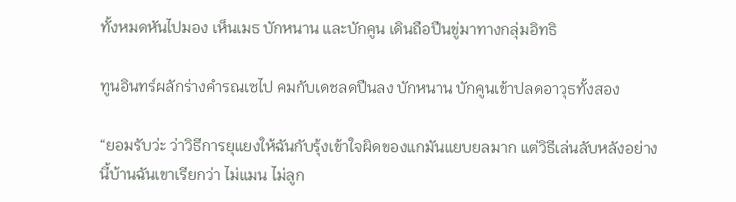ทั้งหมดหันไปมอง เห็นเมธ บักหนาน และบักคูน เดินถือปืนขู่มาทางกลุ่มอิทธิ

ทูนอินทร์ผลักร่างคำรณเซไป คมกับเดชลดปืนลง บักหนาน บักคูนเข้าปลดอาวุธทั้งสอง

“ยอมรับว่ะ ว่าวิธีการยุแยงให้ฉันกับรุ้งเข้าใจผิดของแกมันแยบยลมาก แต่วิธีเล่นลับหลังอย่างนี้บ้านฉันเขาเรียกว่า ไม่แมน ไม่ลูก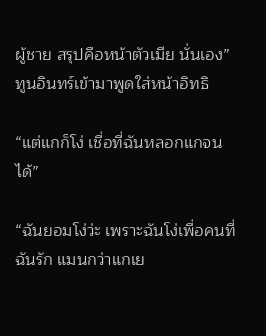ผู้ชาย สรุปคือหน้าตัวเมีย นั่นเอง” ทูนอินทร์เข้ามาพูดใส่หน้าอิทธิ

“แต่แกก็โง่ เชื่อที่ฉันหลอกแกจนได้”

“ฉันยอมโง่ว่ะ เพราะฉันโง่เพื่อคนที่ฉันรัก แมนกว่าแกเย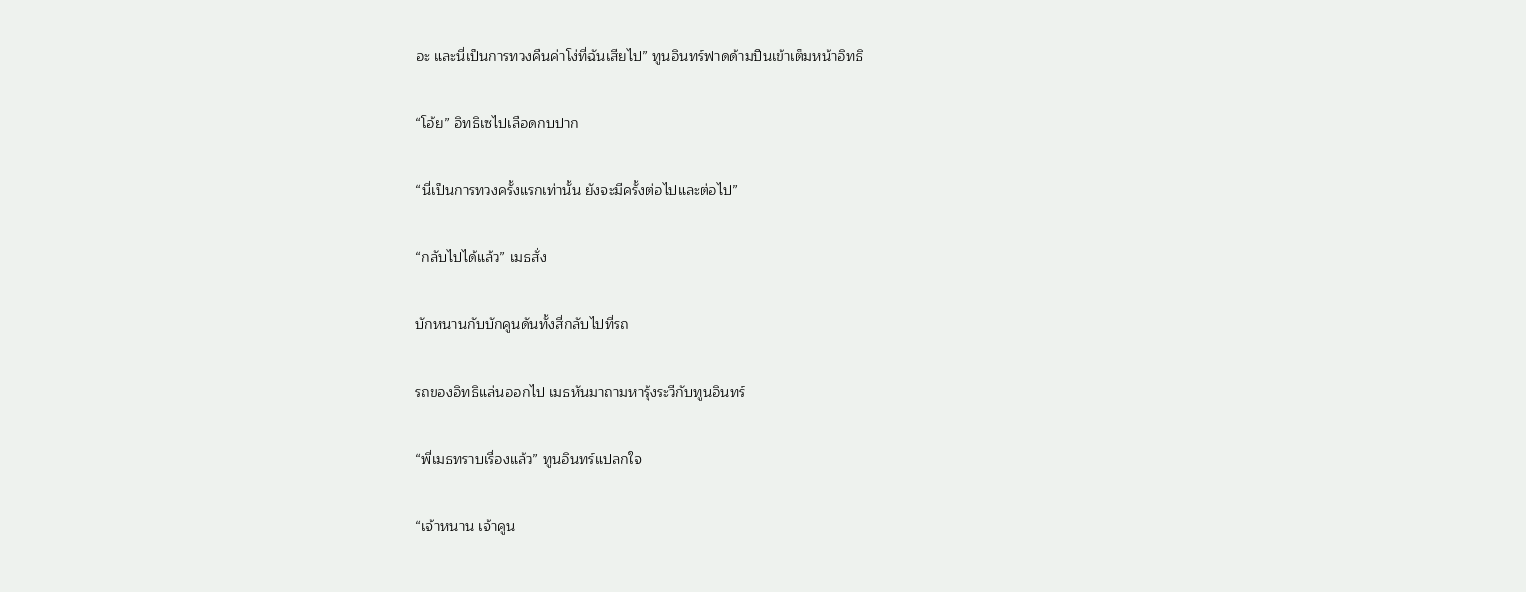อะ และนี่เป็นการทวงคืนค่าโง่ที่ฉันเสียไป” ทูนอินทร์ฟาดด้ามปืนเข้าเต็มหน้าอิทธิ

“โอ้ย” อิทธิเซไปเลือดกบปาก

“นี่เป็นการทวงครั้งแรกเท่านั้น ยังจะมีครั้งต่อไปและต่อไป”

“กลับไปได้แล้ว” เมธสั่ง

บักหนานกับบักคูนดันทั้งสี่กลับไปที่รถ

รถของอิทธิแล่นออกไป เมธหันมาถามหารุ้งระวีกับทูนอินทร์

“พี่เมธทราบเรื่องแล้ว” ทูนอินทร์แปลกใจ

“เจ้าหนาน เจ้าคูน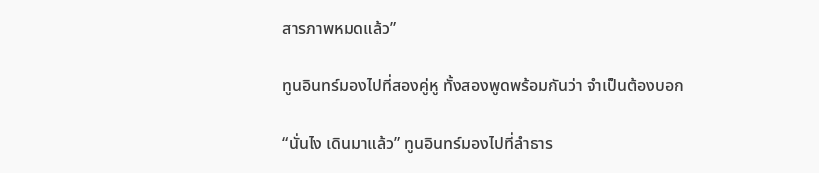สารภาพหมดแล้ว”

ทูนอินทร์มองไปที่สองคู่หู ทั้งสองพูดพร้อมกันว่า จำเป็นต้องบอก

“นั่นไง เดินมาแล้ว” ทูนอินทร์มองไปที่ลำธาร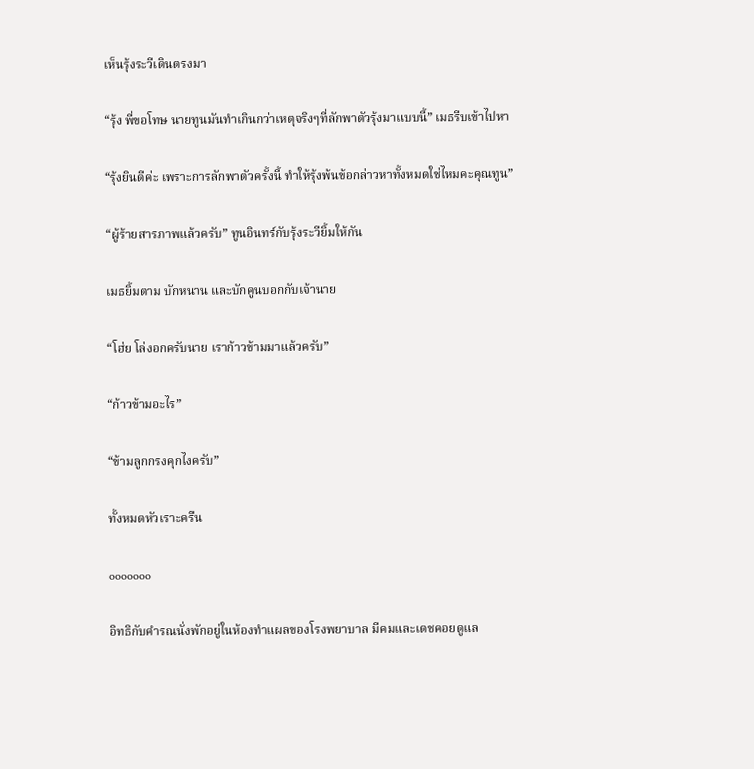เห็นรุ้งระวีเดินตรงมา

“รุ้ง พี่ขอโทษ นายทูนมันทำเกินกว่าเหตุจริงๆที่ลักพาตัวรุ้งมาแบบนี้” เมธรีบเข้าไปหา

“รุ้งยินดีค่ะ เพราะการลักพาตัวครั้งนี้ ทำให้รุ้งพ้นข้อกล่าวหาทั้งหมดใช่ไหมคะคุณทูน”

“ผู้ร้ายสารภาพแล้วครับ” ทูนอินทร์กับรุ้งระวียิ้มให้กัน

เมธยิ้มตาม บักหนาน และบักคูนบอกกับเจ้านาย

“โฮ่ย โล่งอกครับนาย เราก้าวข้ามมาแล้วครับ”

“ก้าวข้ามอะไร”

“ข้ามลูกกรงคุกไงครับ”

ทั้งหมดหัวเราะครืน

ooooooo

อิทธิกับคำรณนั่งพักอยู่ในห้องทำแผลของโรงพยาบาล มีคมและเดชคอยดูแล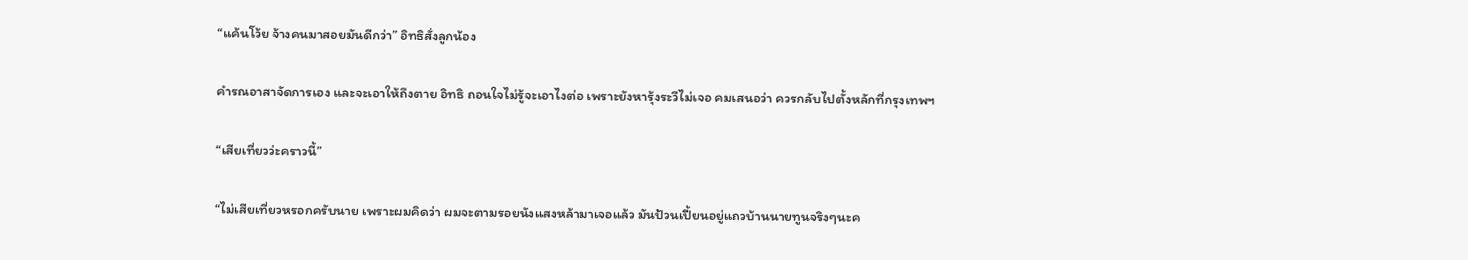“แค้นโว้ย จ้างคนมาสอยมันดีกว่า” อิทธิสั่งลูกน้อง

คำรณอาสาจัดการเอง และจะเอาให้ถึงตาย อิทธิ ถอนใจไม่รู้จะเอาไงต่อ เพราะยังหารุ้งระวีไม่เจอ คมเสนอว่า ควรกลับไปตั้งหลักที่กรุงเทพฯ

“เสียเที่ยวว่ะคราวนี้”

“ไม่เสียเที่ยวหรอกครับนาย เพราะผมคิดว่า ผมจะตามรอยนังแสงหล้ามาเจอแล้ว มันป้วนเปี้ยนอยู่แถวบ้านนายทูนจริงๆนะค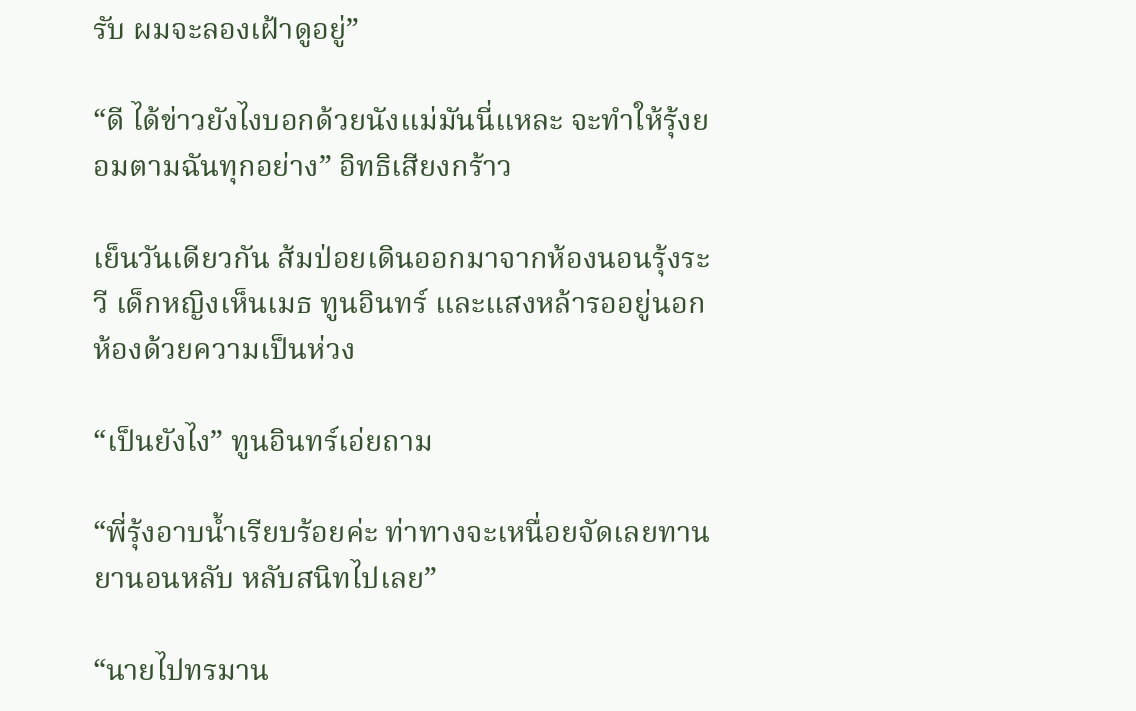รับ ผมจะลองเฝ้าดูอยู่”

“ดี ได้ข่าวยังไงบอกด้วยนังแม่มันนี่แหละ จะทำให้รุ้งยอมตามฉันทุกอย่าง” อิทธิเสียงกร้าว

เย็นวันเดียวกัน ส้มป่อยเดินออกมาจากห้องนอนรุ้งระวี เด็กหญิงเห็นเมธ ทูนอินทร์ และแสงหล้ารออยู่นอกห้องด้วยความเป็นห่วง

“เป็นยังไง” ทูนอินทร์เอ่ยถาม

“พี่รุ้งอาบน้ำเรียบร้อยค่ะ ท่าทางจะเหนื่อยจัดเลยทานยานอนหลับ หลับสนิทไปเลย”

“นายไปทรมาน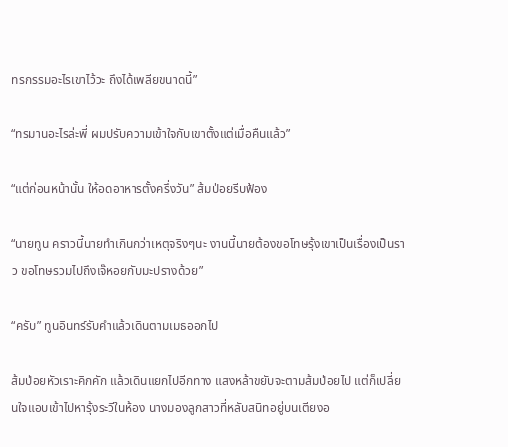ทรกรรมอะไรเขาไว้วะ ถึงได้เพลียขนาดนี้”

“ทรมานอะไรล่ะพี่ ผมปรับความเข้าใจกับเขาตั้งแต่เมื่อคืนแล้ว”

“แต่ก่อนหน้านั้น ให้อดอาหารตั้งครึ่งวัน” ส้มป่อยรีบฟ้อง

“นายทูน คราวนี้นายทำเกินกว่าเหตุจริงๆนะ งานนี้นายต้องขอโทษรุ้งเขาเป็นเรื่องเป็นราว ขอโทษรวมไปถึงเจ๊หอยกับมะปรางด้วย”

“ครับ” ทูนอินทร์รับคำแล้วเดินตามเมธออกไป

ส้มป่อยหัวเราะคิกคัก แล้วเดินแยกไปอีกทาง แสงหล้าขยับจะตามส้มป่อยไป แต่ก็เปลี่ยนใจแอบเข้าไปหารุ้งระวีในห้อง นางมองลูกสาวที่หลับสนิทอยู่บนเตียงอ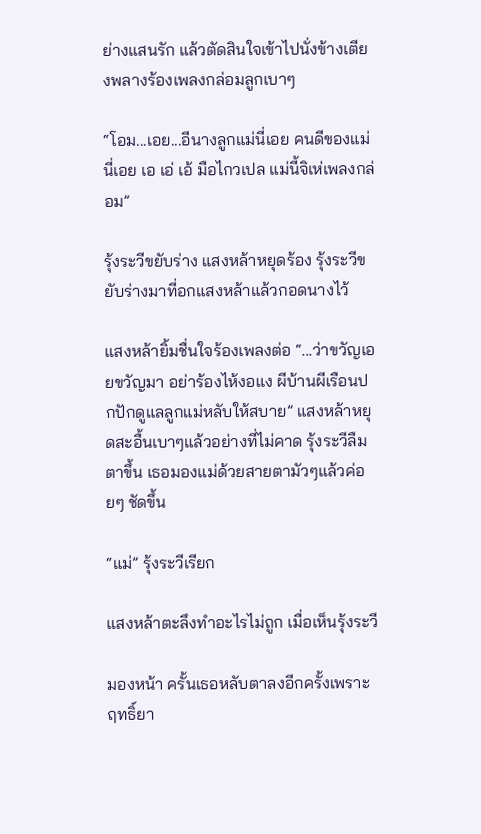ย่างแสนรัก แล้วตัดสินใจเข้าไปนั่งข้างเตียงพลางร้องเพลงกล่อมลูกเบาๆ

“โอม...เอย...อีนางลูกแม่นี่เอย คนดีของแม่นี่เอย เอ เอ่ เอ้ มือไกวเปล แม่นี้จิเห่เพลงกล่อม”

รุ้งระวีขยับร่าง แสงหล้าหยุดร้อง รุ้งระวีขยับร่างมาที่อกแสงหล้าแล้วกอดนางไว้

แสงหล้ายิ้มชื่นใจร้องเพลงต่อ “...ว่าขวัญเอยขวัญมา อย่าร้องไห้งอแง ผีบ้านผีเรือนปกปักดูแลลูกแม่หลับให้สบาย” แสงหล้าหยุดสะอื้นเบาๆแล้วอย่างที่ไม่คาด รุ้งระวีลืมตาขึ้น เธอมองแม่ด้วยสายตามัวๆแล้วค่อยๆ ชัดขึ้น

“แม่” รุ้งระวีเรียก

แสงหล้าตะลึงทำอะไรไม่ถูก เมื่อเห็นรุ้งระวี

มองหน้า ครั้นเธอหลับตาลงอีกครั้งเพราะฤทธิ์ยา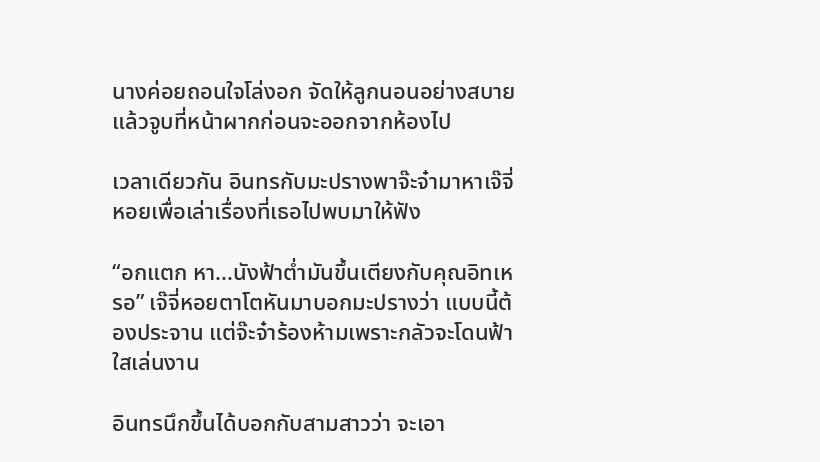นางค่อยถอนใจโล่งอก จัดให้ลูกนอนอย่างสบาย แล้วจูบที่หน้าผากก่อนจะออกจากห้องไป

เวลาเดียวกัน อินทรกับมะปรางพาจ๊ะจ๋ามาหาเจ๊จี่หอยเพื่อเล่าเรื่องที่เธอไปพบมาให้ฟัง

“อกแตก หา...นังฟ้าต่ำมันขึ้นเตียงกับคุณอิทเหรอ” เจ๊จี่หอยตาโตหันมาบอกมะปรางว่า แบบนี้ต้องประจาน แต่จ๊ะจ๋าร้องห้ามเพราะกลัวจะโดนฟ้าใสเล่นงาน

อินทรนึกขึ้นได้บอกกับสามสาวว่า จะเอา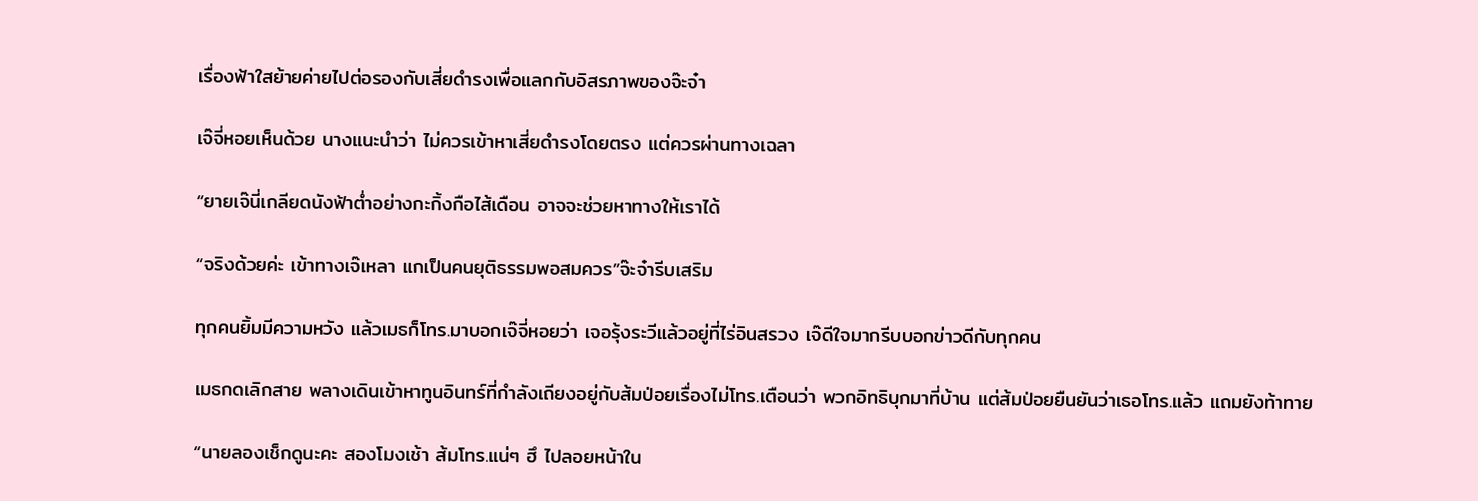เรื่องฟ้าใสย้ายค่ายไปต่อรองกับเสี่ยดำรงเพื่อแลกกับอิสรภาพของจ๊ะจ๋า

เจ๊จี่หอยเห็นด้วย นางแนะนำว่า ไม่ควรเข้าหาเสี่ยดำรงโดยตรง แต่ควรผ่านทางเฉลา

“ยายเจ๊นี่เกลียดนังฟ้าต่ำอย่างกะกิ้งกือไส้เดือน อาจจะช่วยหาทางให้เราได้

“จริงด้วยค่ะ เข้าทางเจ๊เหลา แกเป็นคนยุติธรรมพอสมควร”จ๊ะจ๋ารีบเสริม

ทุกคนยิ้มมีความหวัง แล้วเมธก็โทร.มาบอกเจ๊จี่หอยว่า เจอรุ้งระวีแล้วอยู่ที่ไร่อินสรวง เจ๊ดีใจมากรีบบอกข่าวดีกับทุกคน

เมธกดเลิกสาย พลางเดินเข้าหาทูนอินทร์ที่กำลังเถียงอยู่กับส้มป่อยเรื่องไม่โทร.เตือนว่า พวกอิทธิบุกมาที่บ้าน แต่ส้มป่อยยืนยันว่าเธอโทร.แล้ว แถมยังท้าทาย

“นายลองเช็กดูนะคะ สองโมงเช้า ส้มโทร.แน่ๆ ฮึ ไปลอยหน้าใน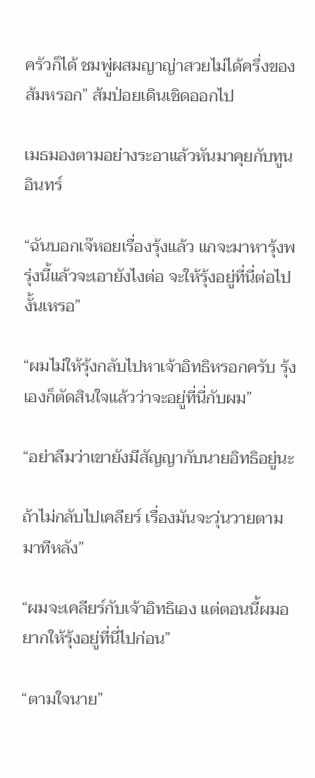ครัวก็ได้ ชมพู่ผสมญาญ่าสวยไม่ได้ครึ่งของส้มหรอก” ส้มป่อยเดินเชิดออกไป

เมธมองตามอย่างระอาแล้วหันมาคุยกับทูนอินทร์

“ฉันบอกเจ๊หอยเรื่องรุ้งแล้ว แกจะมาหารุ้งพรุ่งนี้แล้วจะเอายังไงต่อ จะให้รุ้งอยู่ที่นี่ต่อไปงั้นเหรอ”

“ผมไม่ให้รุ้งกลับไปหาเจ้าอิทธิหรอกครับ รุ้งเองก็ตัดสินใจแล้วว่าจะอยู่ที่นี่กับผม”

“อย่าลืมว่าเขายังมีสัญญากับนายอิทธิอยู่นะ

ถ้าไม่กลับไปเคลียร์ เรื่องมันจะวุ่นวายตามมาทีหลัง”

“ผมจะเคลียร์กับเจ้าอิทธิเอง แต่ตอนนี้ผมอยากให้รุ้งอยู่ที่นี่ไปก่อน”

“ตามใจนาย”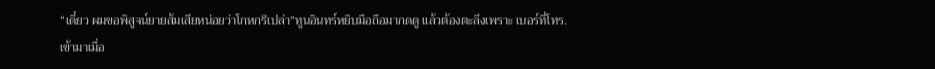“เดี๋ยว ผมขอพิสูจน์ยายส้มเสียหน่อยว่าโกหกรึเปล่า”ทูนอินทร์หยิบมือถือมากดดู แล้วต้องตะลึงเพราะ เบอร์ที่โทร.เข้ามาเมื่อ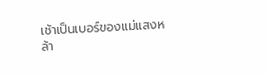เช้าเป็นเบอร์ของแม่แสงหล้า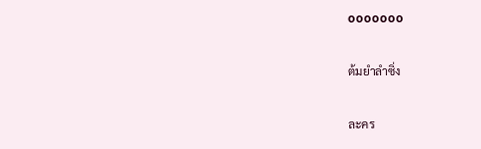ooooooo

ต้มยำลำซิ่ง

ละคร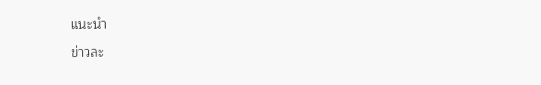แนะนำ

ข่าวละ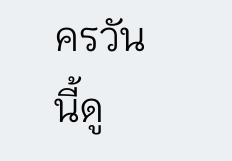ครวันนี้ดู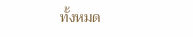ทั้งหมด